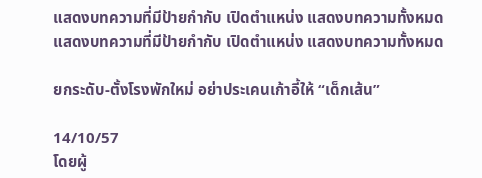แสดงบทความที่มีป้ายกำกับ เปิดตำแหน่ง แสดงบทความทั้งหมด
แสดงบทความที่มีป้ายกำกับ เปิดตำแหน่ง แสดงบทความทั้งหมด

ยกระดับ-ตั้งโรงพักใหม่ อย่าประเคนเก้าอี้ให้ “เด็กเส้น”

14/10/57
โดยผู้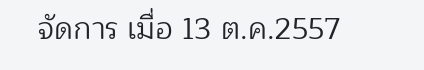จัดการ เมื่อ 13 ต.ค.2557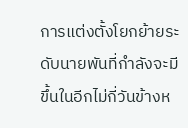การแต่งตั้งโยกย้ายระดับนายพันที่กำลังจะมีขึ้นในอีกไม่กี่วันข้างห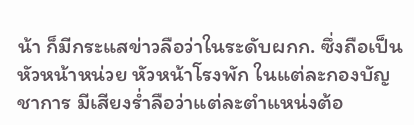น้า ก็มีกระแสข่าวลือว่าในระดับผกก. ซึ่งถือเป็นหัวหน้าหน่วย หัวหน้าโรงพัก ในแต่ละกองบัญชาการ มีเสียงร่ำลือว่าแต่ละตำแหน่งต้อ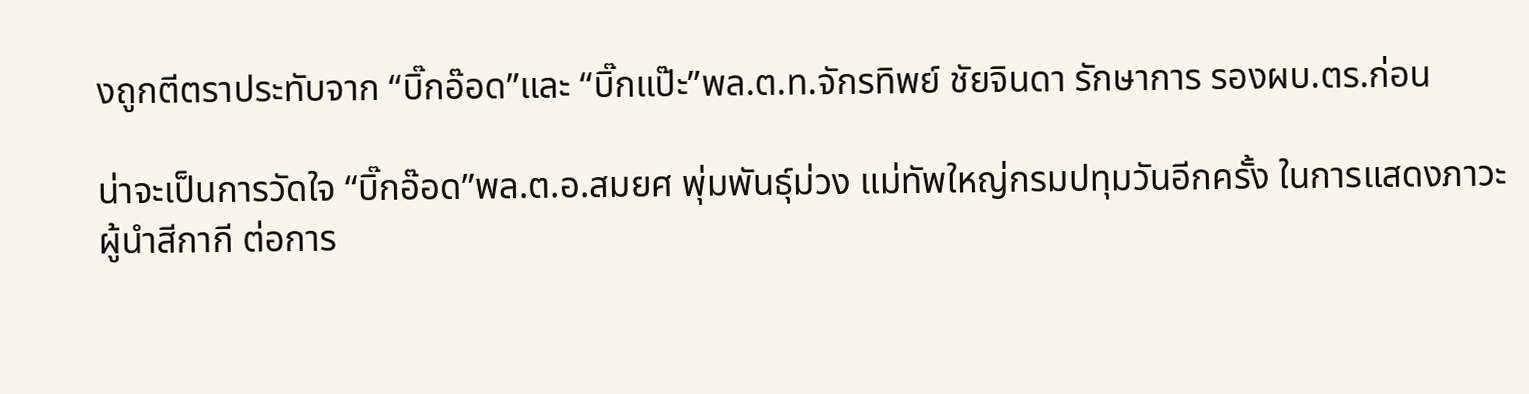งถูกตีตราประทับจาก “บิ๊กอ๊อด”และ “บิ๊กแป๊ะ”พล.ต.ท.จักรทิพย์ ชัยจินดา รักษาการ รองผบ.ตร.ก่อน

น่าจะเป็นการวัดใจ “บิ๊กอ๊อด”พล.ต.อ.สมยศ พุ่มพันธุ์ม่วง แม่ทัพใหญ่กรมปทุมวันอีกครั้ง ในการแสดงภาวะผู้นำสีกากี ต่อการ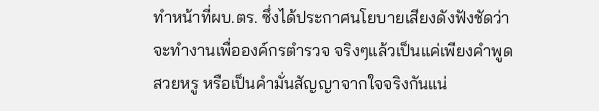ทำหน้าที่ผบ.ตร. ซึ่งได้ประกาศนโยบายเสียงดังฟังชัดว่าจะทำงานเพื่อองค์กรตำรวจ จริงๆแล้วเป็นแค่เพียงคำพูดสวยหรู หรือเป็นคำมั่นสัญญาจากใจจริงกันแน่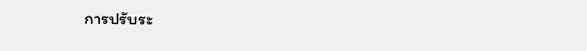การปรับระ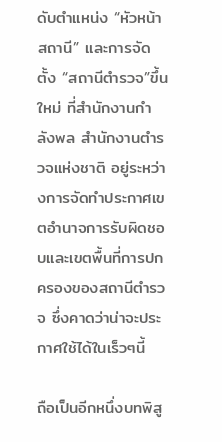ดับตำแหน่ง “หัวหน้าสถานี” และการจัดตั้ง “สถานีตำรวจ”ขึ้นใหม่ ที่สำนักงานกำลังพล สำนักงานตำรวจแห่งชาติ อยู่ระหว่างการจัดทำประกาศเขตอำนาจการรับผิดชอบและเขตพื้นที่การปกครองของสถานีตำรวจ ซึ่งคาดว่าน่าจะประกาศใช้ได้ในเร็วๆนี้

ถือเป็นอีกหนึ่งบทพิสู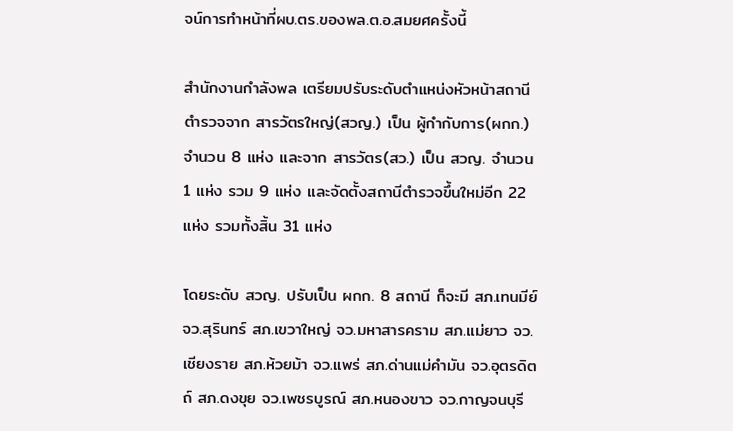จน์การทำหน้าที่ผบ.ตร.ของพล.ต.อ.สมยศครั้งนี้

สำนักงานกำลังพล เตรียมปรับระดับตำแหน่งหัวหน้าสถานีตำรวจจาก สารวัตรใหญ่(สวญ.) เป็น ผู้กำกับการ(ผกก.) จำนวน 8 แห่ง และจาก สารวัตร(สว.) เป็น สวญ. จำนวน 1 แห่ง รวม 9 แห่ง และจัดตั้งสถานีตำรวจขึ้นใหม่อีก 22 แห่ง รวมทั้งสิ้น 31 แห่ง

โดยระดับ สวญ. ปรับเป็น ผกก. 8 สถานี ก็จะมี สภ.เทนมีย์ จว.สุรินทร์ สภ.เขวาใหญ่ จว.มหาสารคราม สภ.แม่ยาว จว.เชียงราย สภ.ห้วยม้า จว.แพร่ สภ.ด่านแม่คำมัน จว.อุตรดิตถ์ สภ.ดงขุย จว.เพชรบูรณ์ สภ.หนองขาว จว.กาญจนบุรี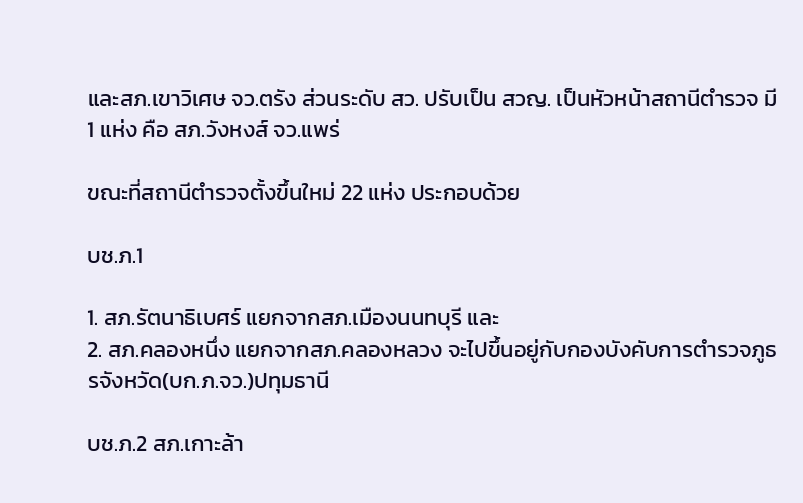และสภ.เขาวิเศษ จว.ตรัง ส่วนระดับ สว. ปรับเป็น สวญ. เป็นหัวหน้าสถานีตำรวจ มี 1 แห่ง คือ สภ.วังหงส์ จว.แพร่

ขณะที่สถานีตำรวจตั้งขึ้นใหม่ 22 แห่ง ประกอบด้วย

บช.ภ.1

1. สภ.รัตนาธิเบศร์ แยกจากสภ.เมืองนนทบุรี และ
2. สภ.คลองหนึ่ง แยกจากสภ.คลองหลวง จะไปขึ้นอยู่กับกองบังคับการตำรวจภูธรจังหวัด(บก.ภ.จว.)ปทุมธานี

บช.ภ.2 สภ.เกาะล้า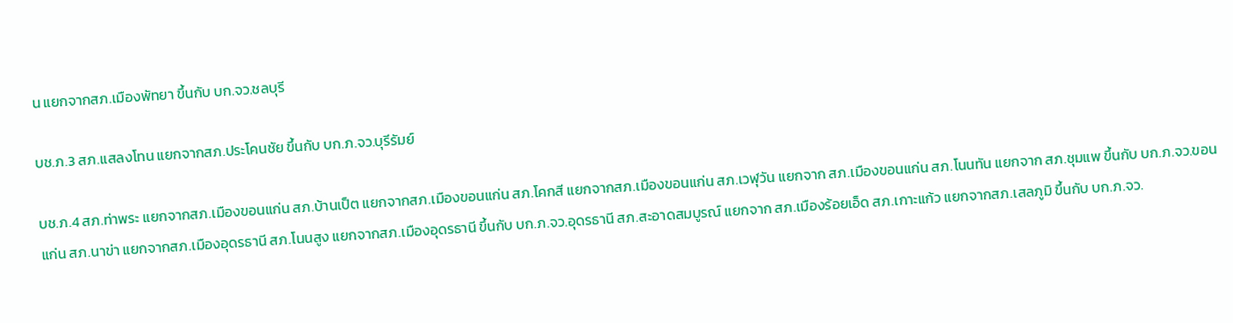น แยกจากสภ.เมืองพัทยา ขึ้นกับ บก.จว.ชลบุรี

บช.ภ.3 สภ.แสลงโทน แยกจากสภ.ประโคนชัย ขึ้นกับ บก.ภ.จว.บุรีรัมย์

บช.ภ.4 สภ.ท่าพระ แยกจากสภ.เมืองขอนแก่น สภ.บ้านเป็ต แยกจากสภ.เมืองขอนแก่น สภ.โคกสี แยกจากสภ.เมืองขอนแก่น สภ.เวฬุวัน แยกจาก สภ.เมืองขอนแก่น สภ.โนนทัน แยกจาก สภ.ชุมแพ ขึ้นกับ บก.ภ.จว.ขอนแก่น สภ.นาข่า แยกจากสภ.เมืองอุดรธานี สภ.โนนสูง แยกจากสภ.เมืองอุดรธานี ขึ้นกับ บก.ภ.จว.อุดรธานี สภ.สะอาดสมบูรณ์ แยกจาก สภ.เมืองร้อยเอ็ด สภ.เกาะแก้ว แยกจากสภ.เสลภูมิ ขึ้นกับ บก.ภ.จว.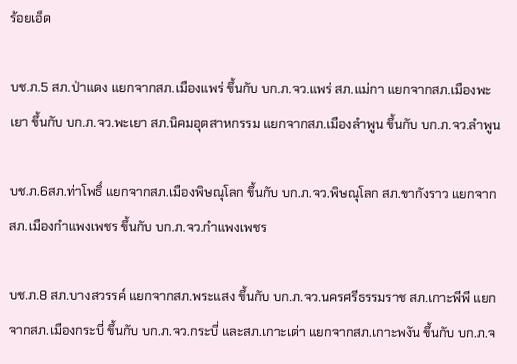ร้อยเอ็ด

บช.ภ.5 สภ.ป่าแดง แยกจากสภ.เมืองแพร่ ขึ้นกับ บก.ภ.จว.แพร่ สภ.แม่กา แยกจากสภ.เมืองพะเยา ขึ้นกับ บก.ภ.จว.พะเยา สภ.นิคมอุตสาหกรรม แยกจากสภ.เมืองลำพูน ขึ้นกับ บก.ภ.จว.ลำพูน

บช.ภ.6สภ.ท่าโพธิ์ แยกจากสภ.เมืองพิษณุโลก ขึ้นกับ บก.ภ.จว.พิษณุโลก สภ.ขากังราว แยกจากสภ.เมืองกำแพงเพชร ขึ้นกับ บก.ภ.จว.กำแพงเพชร

บช.ภ.8 สภ.บางสวรรค์ แยกจากสภ.พระแสง ขึ้นกับ บก.ภ.จว.นครศรีธรรมราช สภ.เกาะพีพี แยกจากสภ.เมืองกระบี่ ขึ้นกับ บก.ภ.จว.กระบี่ และสภ.เกาะเต่า แยกจากสภ.เกาะพงัน ขึ้นกับ บก.ภ.จ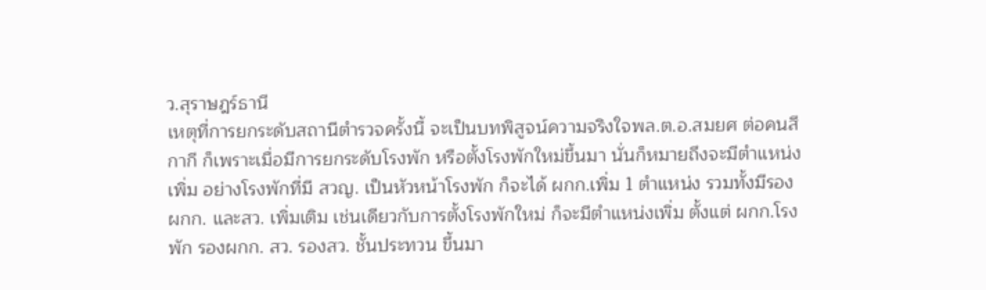ว.สุราษฎร์ธานี
เหตุที่การยกระดับสถานีตำรวจครั้งนี้ จะเป็นบทพิสูจน์ความจริงใจพล.ต.อ.สมยศ ต่อคนสีกากี ก็เพราะเมื่อมีการยกระดับโรงพัก หรือตั้งโรงพักใหม่ขึ้นมา นั่นก็หมายถึงจะมีตำแหน่งเพิ่ม อย่างโรงพักที่มี สวญ. เป็นหัวหน้าโรงพัก ก็จะได้ ผกก.เพิ่ม 1 ตำแหน่ง รวมทั้งมีรอง ผกก. และสว. เพิ่มเติม เช่นเดียวกับการตั้งโรงพักใหม่ ก็จะมีตำแหน่งเพิ่ม ตั้งแต่ ผกก.โรงพัก รองผกก. สว. รองสว. ชั้นประทวน ขึ้นมา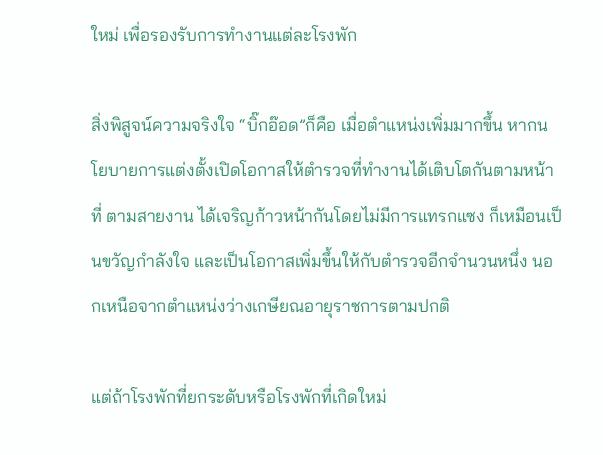ใหม่ เพื่อรองรับการทำงานแต่ละโรงพัก

สิ่งพิสูจน์ความจริงใจ “บิ๊กอ๊อด”ก็คือ เมื่อตำแหน่งเพิ่มมากขึ้น หากนโยบายการแต่งตั้งเปิดโอกาสให้ตำรวจที่ทำงานได้เติบโตกันตามหน้าที่ ตามสายงาน ได้เจริญก้าวหน้ากันโดยไม่มีการแทรกแซง ก็เหมือนเป็นขวัญกำลังใจ และเป็นโอกาสเพิ่มขึ้นให้กับตำรวจอีกจำนวนหนึ่ง นอกเหนือจากตำแหน่งว่างเกษียณอายุราชการตามปกติ

แต่ถ้าโรงพักที่ยกระดับหรือโรงพักที่เกิดใหม่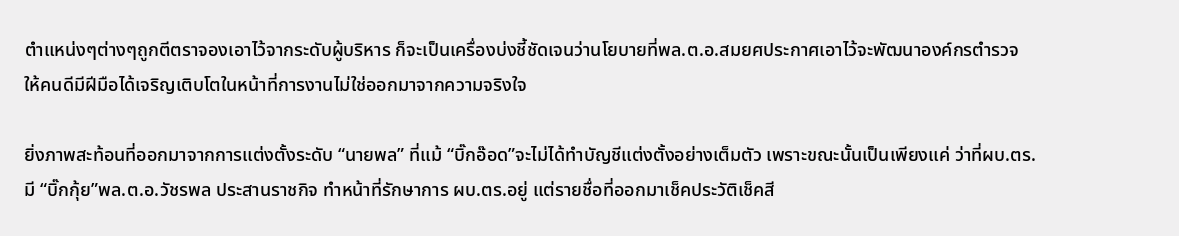ตำแหน่งๆต่างๆถูกตีตราจองเอาไว้จากระดับผู้บริหาร ก็จะเป็นเครื่องบ่งชี้ชัดเจนว่านโยบายที่พล.ต.อ.สมยศประกาศเอาไว้จะพัฒนาองค์กรตำรวจ ให้คนดีมีฝีมือได้เจริญเติบโตในหน้าที่การงานไม่ใช่ออกมาจากความจริงใจ

ยิ่งภาพสะท้อนที่ออกมาจากการแต่งตั้งระดับ “นายพล” ที่แม้ “บิ๊กอ๊อด”จะไม่ได้ทำบัญชีแต่งตั้งอย่างเต็มตัว เพราะขณะนั้นเป็นเพียงแค่ ว่าที่ผบ.ตร. มี “บิ๊กกุ้ย”พล.ต.อ.วัชรพล ประสานราชกิจ ทำหน้าที่รักษาการ ผบ.ตร.อยู่ แต่รายชื่อที่ออกมาเช็คประวัติเช็คสี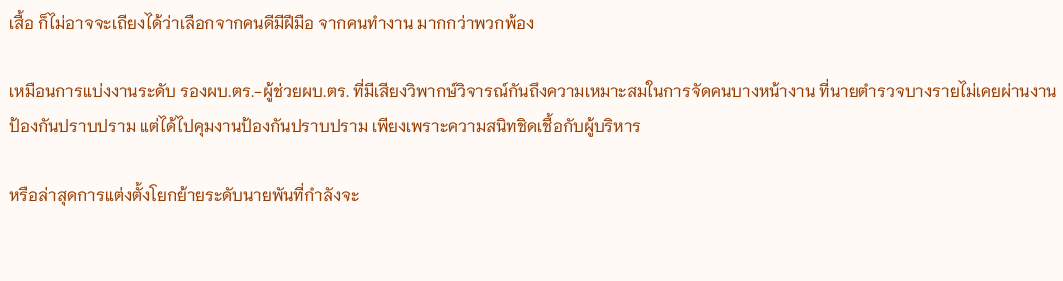เสื้อ ก็ไม่อาจจะเถียงได้ว่าเลือกจากคนดีมีฝีมือ จากคนทำงาน มากกว่าพวกพ้อง

เหมือนการแบ่งงานระดับ รองผบ.ตร.-ผู้ช่วยผบ.ตร. ที่มีเสียงวิพากษ์วิจารณ์กันถึงความเหมาะสมในการจัดคนบางหน้างาน ที่นายตำรวจบางรายไม่เคยผ่านงานป้องกันปราบปราม แต่ได้ไปคุมงานป้องกันปราบปราม เพียงเพราะความสนิทชิดเชื้อกับผู้บริหาร

หรือล่าสุดการแต่งตั้งโยกย้ายระดับนายพันที่กำลังจะ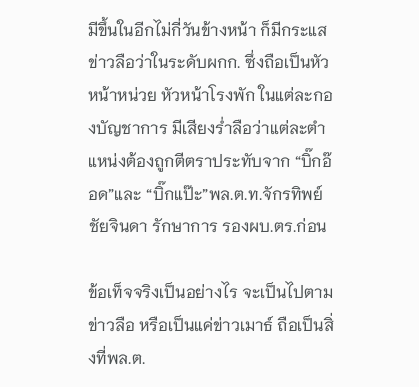มีขึ้นในอีกไม่กี่วันข้างหน้า ก็มีกระแสข่าวลือว่าในระดับผกก. ซึ่งถือเป็นหัวหน้าหน่วย หัวหน้าโรงพัก ในแต่ละกองบัญชาการ มีเสียงร่ำลือว่าแต่ละตำแหน่งต้องถูกตีตราประทับจาก “บิ๊กอ๊อด”และ “บิ๊กแป๊ะ”พล.ต.ท.จักรทิพย์ ชัยจินดา รักษาการ รองผบ.ตร.ก่อน

ข้อเท็จจริงเป็นอย่างไร จะเป็นไปตามข่าวลือ หรือเป็นแค่ข่าวเมาธ์ ถือเป็นสิ่งที่พล.ต.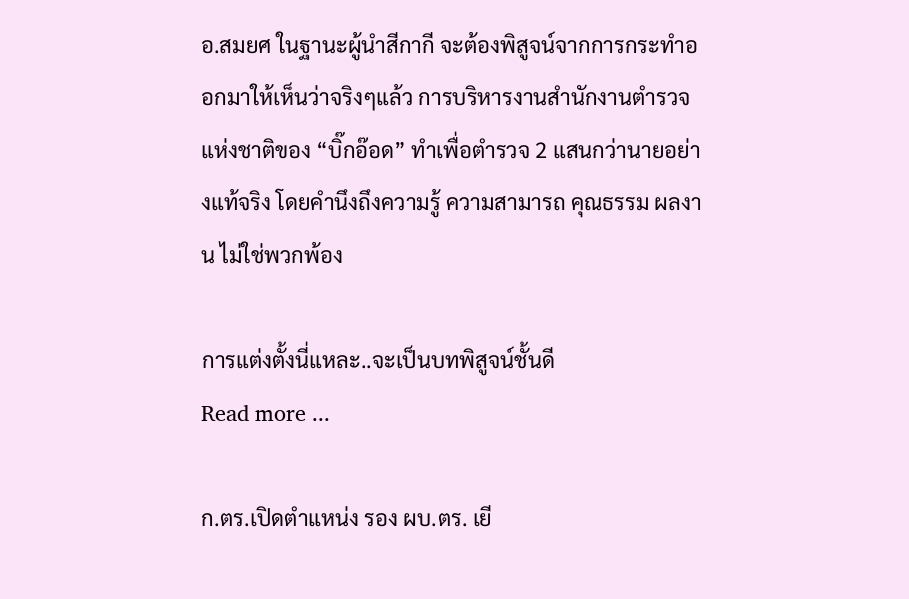อ.สมยศ ในฐานะผู้นำสีกากี จะต้องพิสูจน์จากการกระทำออกมาให้เห็นว่าจริงๆแล้ว การบริหารงานสำนักงานตำรวจแห่งชาติของ “บิ๊กอ๊อด” ทำเพื่อตำรวจ 2 แสนกว่านายอย่างแท้จริง โดยคำนึงถึงความรู้ ความสามารถ คุณธรรม ผลงาน ไม่ใช่พวกพ้อง

การแต่งตั้งนี่แหละ..จะเป็นบทพิสูจน์ชั้นดี
Read more ...

ก.ตร.เปิดตำแหน่ง รอง ผบ.ตร. เยี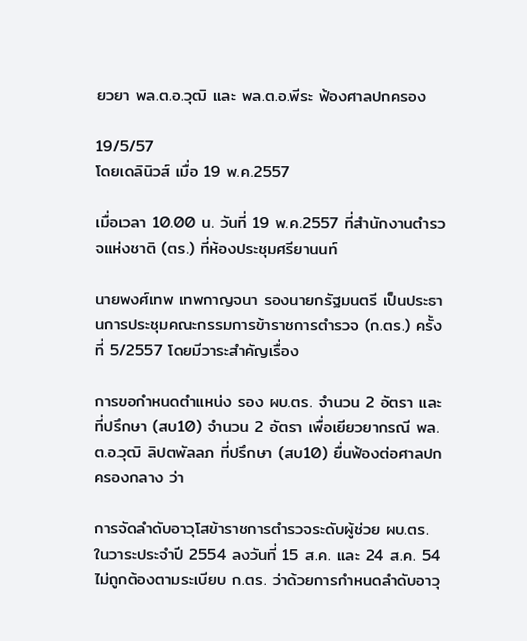ยวยา พล.ต.อ.วุฒิ และ พล.ต.อ.พีระ ฟ้องศาลปกครอง

19/5/57
โดยเดลินิวส์ เมื่อ 19 พ.ค.2557

เมื่อเวลา 10.00 น. วันที่ 19 พ.ค.2557 ที่สำนักงานตำรวจแห่งชาติ (ตร.) ที่ห้องประชุมศรียานนท์

นายพงศ์เทพ เทพกาญจนา รองนายกรัฐมนตรี เป็นประธานการประชุมคณะกรรมการข้าราชการตำรวจ (ก.ตร.) ครั้งที่ 5/2557 โดยมีวาระสำคัญเรื่อง

การขอกำหนดตำแหน่ง รอง ผบ.ตร. จำนวน 2 อัตรา และที่ปรึกษา (สบ10) จำนวน 2 อัตรา เพื่อเยียวยากรณี พล.ต.อ.วุฒิ ลิปตพัลลภ ที่ปรึกษา (สบ10) ยื่นฟ้องต่อศาลปกครองกลาง ว่า

การจัดลำดับอาวุโสข้าราชการตำรวจระดับผู้ช่วย ผบ.ตร. ในวาระประจำปี 2554 ลงวันที่ 15 ส.ค. และ 24 ส.ค. 54 ไม่ถูกต้องตามระเบียบ ก.ตร. ว่าด้วยการกำหนดลำดับอาวุ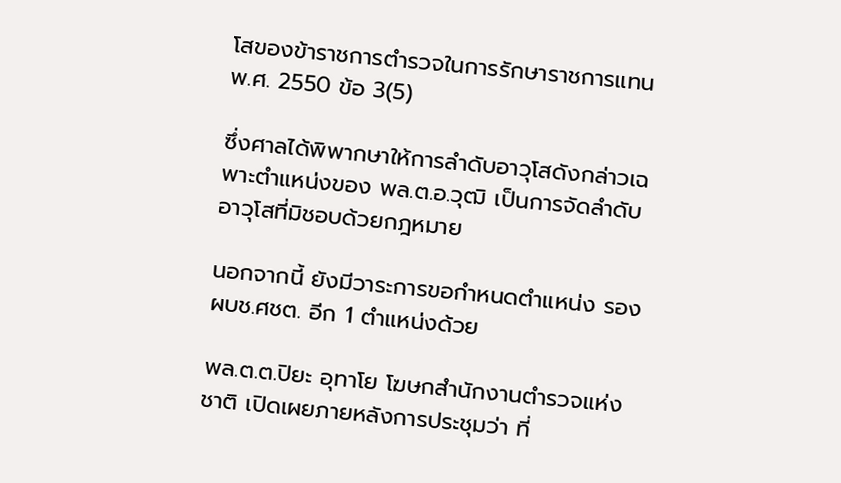โสของข้าราชการตำรวจในการรักษาราชการแทน พ.ศ. 2550 ข้อ 3(5)

ซึ่งศาลได้พิพากษาให้การลำดับอาวุโสดังกล่าวเฉพาะตำแหน่งของ พล.ต.อ.วุฒิ เป็นการจัดลำดับอาวุโสที่มิชอบด้วยกฎหมาย

นอกจากนี้ ยังมีวาระการขอกำหนดตำแหน่ง รอง ผบช.ศชต. อีก 1 ตำแหน่งด้วย

พล.ต.ต.ปิยะ อุทาโย โฆษกสำนักงานตำรวจแห่งชาติ เปิดเผยภายหลังการประชุมว่า ที่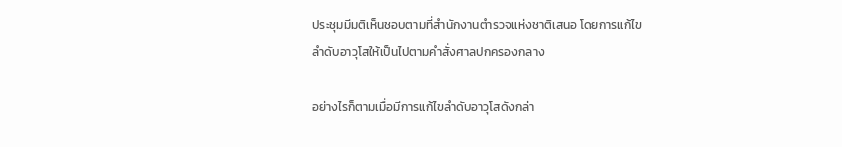ประชุมมีมติเห็นชอบตามที่สำนักงานตำรวจแห่งชาติเสนอ โดยการแก้ไขลำดับอาวุโสให้เป็นไปตามคำสั่งศาลปกครองกลาง

อย่างไรก็ตามเมื่อมีการแก้ไขลำดับอาวุโสดังกล่า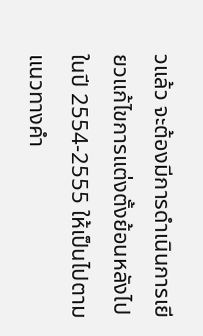วแล้ว จะต้องมีการดำเนินการเยียวแก้ไขการแต่งตั้งย้อนหลังไปในปี 2554-2555 ให้เป็นไปตามแนวทางคำ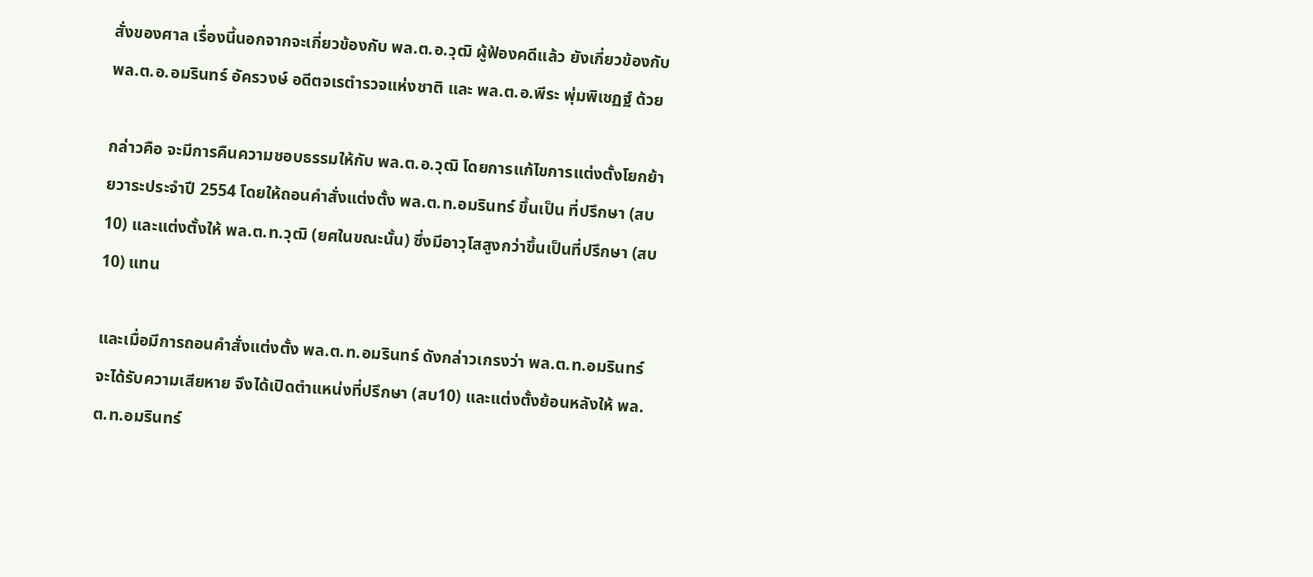สั่งของศาล เรื่องนี้นอกจากจะเกี่ยวข้องกับ พล.ต.อ.วุฒิ ผู้ฟ้องคดีแล้ว ยังเกี่ยวข้องกับ พล.ต.อ.อมรินทร์ อัครวงษ์ อดีตจเรตำรวจแห่งชาติ และ พล.ต.อ.พีระ พุ่มพิเชฏฐ์ ด้วย

กล่าวคือ จะมีการคืนความชอบธรรมให้กับ พล.ต.อ.วุฒิ โดยการแก้ไขการแต่งตั้งโยกย้ายวาระประจำปี 2554 โดยให้ถอนคำสั่งแต่งตั้ง พล.ต.ท.อมรินทร์ ขึ้นเป็น ที่ปรึกษา (สบ10) และแต่งตั้งให้ พล.ต.ท.วุฒิ (ยศในขณะนั้น) ซึ่งมีอาวุโสสูงกว่าขึ้นเป็นที่ปรึกษา (สบ10) แทน

และเมื่อมีการถอนคำสั่งแต่งตั้ง พล.ต.ท.อมรินทร์ ดังกล่าวเกรงว่า พล.ต.ท.อมรินทร์ จะได้รับความเสียหาย จึงได้เปิดตำแหน่งที่ปรึกษา (สบ10) และแต่งตั้งย้อนหลังให้ พล.ต.ท.อมรินทร์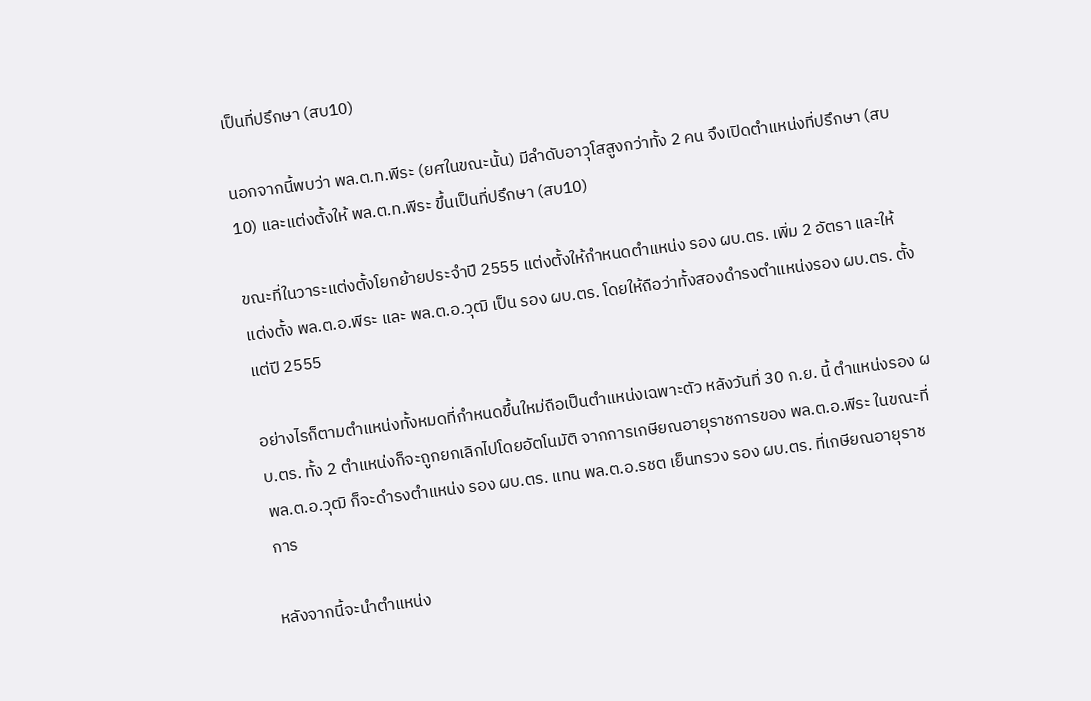เป็นที่ปรึกษา (สบ10)

นอกจากนี้พบว่า พล.ต.ท.พีระ (ยศในขณะนั้น) มีลำดับอาวุโสสูงกว่าทั้ง 2 คน จึงเปิดตำแหน่งที่ปรึกษา (สบ10) และแต่งตั้งให้ พล.ต.ท.พีระ ขึ้นเป็นที่ปรึกษา (สบ10)

ขณะที่ในวาระแต่งตั้งโยกย้ายประจำปี 2555 แต่งตั้งให้กำหนดตำแหน่ง รอง ผบ.ตร. เพิ่ม 2 อัตรา และให้แต่งตั้ง พล.ต.อ.พีระ และ พล.ต.อ.วุฒิ เป็น รอง ผบ.ตร. โดยให้ถือว่าทั้งสองดำรงตำแหน่งรอง ผบ.ตร. ตั้งแต่ปี 2555

อย่างไรก็ตามตำแหน่งทั้งหมดที่กำหนดขึ้นใหม่ถือเป็นตำแหน่งเฉพาะตัว หลังวันที่ 30 ก.ย. นี้ ตำแหน่งรอง ผบ.ตร. ทั้ง 2 ตำแหน่งก็จะถูกยกเลิกไปโดยอัตโนมัติ จากการเกษียณอายุราชการของ พล.ต.อ.พีระ ในขณะที่พล.ต.อ.วุฒิ ก็จะดำรงตำแหน่ง รอง ผบ.ตร. แทน พล.ต.อ.รชต เย็นทรวง รอง ผบ.ตร. ที่เกษียณอายุราชการ

หลังจากนี้จะนำตำแหน่ง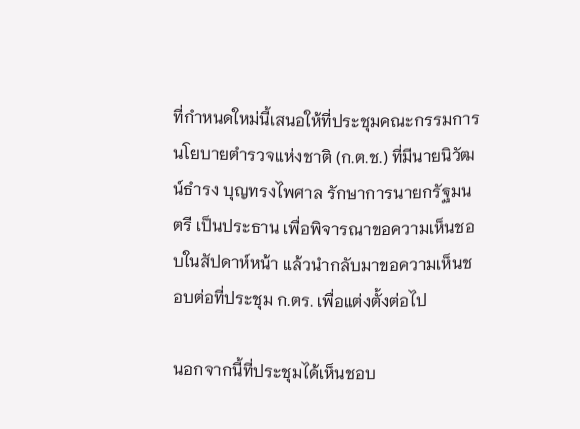ที่กำหนดใหม่นี้เสนอให้ที่ประชุมคณะกรรมการนโยบายตำรวจแห่งชาติ (ก.ต.ช.) ที่มีนายนิวัฒน์ธำรง บุญทรงไพศาล รักษาการนายกรัฐมนตรี เป็นประธาน เพื่อพิจารณาขอความเห็นชอบในสัปดาห์หน้า แล้วนำกลับมาขอความเห็นชอบต่อที่ประชุม ก.ตร. เพื่อแต่งตั้งต่อไป

นอกจากนี้ที่ประชุมได้เห็นชอบ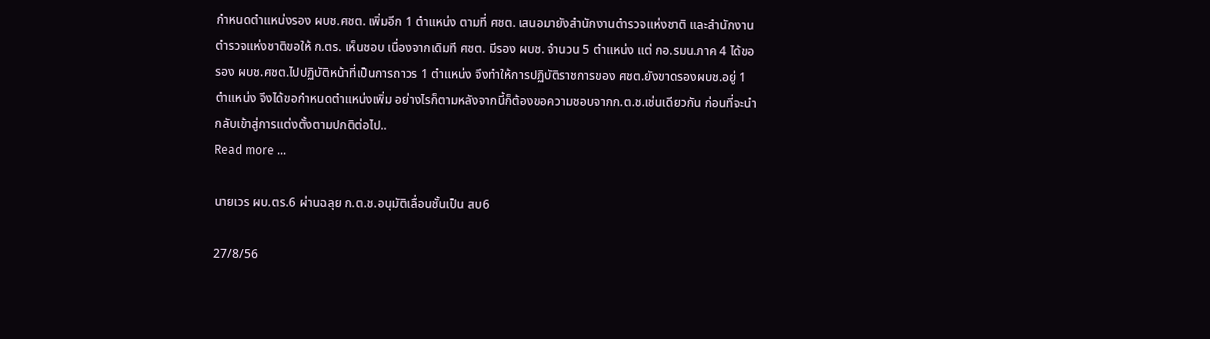กำหนดตำแหน่งรอง ผบช.ศชต. เพิ่มอีก 1 ตำแหน่ง ตามที่ ศชต. เสนอมายังสำนักงานตำรวจแห่งชาติ และสำนักงานตำรวจแห่งชาติขอให้ ก.ตร. เห็นชอบ เนื่องจากเดิมที ศชต. มีรอง ผบช. จำนวน 5 ตำแหน่ง แต่ กอ.รมน.ภาค 4 ได้ขอรอง ผบช.ศชต.ไปปฏิบัติหน้าที่เป็นการถาวร 1 ตำแหน่ง จึงทำให้การปฏิบัติราชการของ ศชต.ยังขาดรองผบช.อยู่ 1 ตำแหน่ง จึงได้ขอกำหนดตำแหน่งเพิ่ม อย่างไรก็ตามหลังจากนี้ก็ต้องขอความชอบจากก.ต.ช.เช่นเดียวกัน ก่อนที่จะนำกลับเข้าสู่การแต่งตั้งตามปกติต่อไป..
Read more ...

นายเวร ผบ.ตร.6 ผ่านฉลุย ก.ต.ช.อนุมัติเลื่อนชั้นเป็น สบ6

27/8/56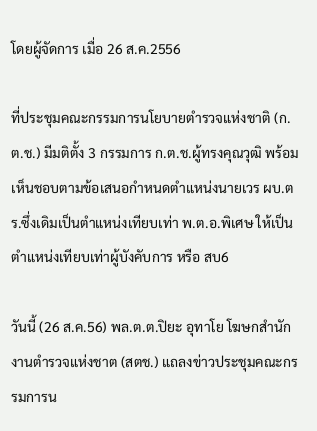โดยผู้จัดการ เมื่อ 26 ส.ค.2556

ที่ประชุมคณะกรรมการนโยบายตำรวจแห่งชาติ (ก.ต.ช.) มีมติตั้ง 3 กรรมการ ก.ต.ช.ผู้ทรงคุณวุฒิ พร้อมเห็นชอบตามข้อเสนอกำหนดตำแหน่งนายเวร ผบ.ตร.ซึ่งเดิมเป็นตำแหน่งเทียบเท่า พ.ต.อ.พิเศษ ให้เป็นตำแหน่งเทียบเท่าผู้บังคับการ หรือ สบ6

วันนี้ (26 ส.ค.56) พล.ต.ต.ปิยะ อุทาโย โฆษกสำนักงานตำรวจแห่งชาต (สตช.) แถลงข่าวประชุมคณะกรรมการน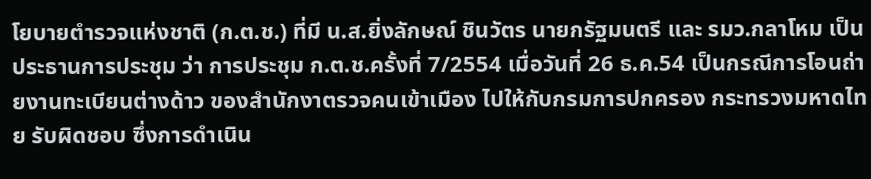โยบายตำรวจแห่งชาติ (ก.ต.ช.) ที่มี น.ส.ยิ่งลักษณ์ ชินวัตร นายกรัฐมนตรี และ รมว.กลาโหม เป็นประธานการประชุม ว่า การประชุม ก.ต.ช.ครั้งที่ 7/2554 เมื่อวันที่ 26 ธ.ค.54 เป็นกรณีการโอนถ่ายงานทะเบียนต่างด้าว ของสำนักงาตรวจคนเข้าเมือง ไปให้กับกรมการปกครอง กระทรวงมหาดไทย รับผิดชอบ ซึ่งการดำเนิน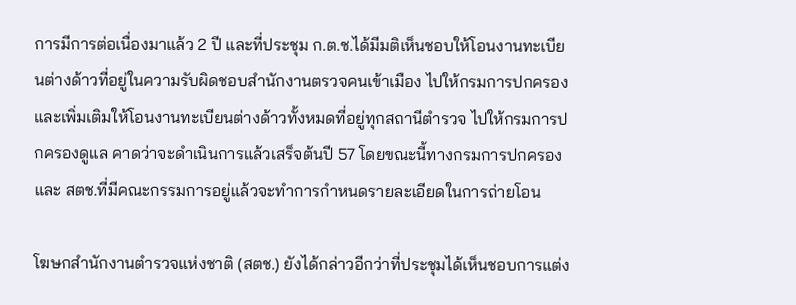การมีการต่อเนื่องมาแล้ว 2 ปี และที่ประชุม ก.ต.ช.ได้มีมติเห็นชอบให้โอนงานทะเบียนต่างด้าวที่อยู่ในความรับผิดชอบสำนักงานตรวจคนเข้าเมือง ไปให้กรมการปกครอง และเพิ่มเติมให้โอนงานทะเบียนต่างด้าวทั้งหมดที่อยู่ทุกสถานีตำรวจ ไปให้กรมการปกครองดูแล คาดว่าจะดำเนินการแล้วเสร็จต้นปี 57 โดยขณะนี้ทางกรมการปกครอง และ สตช.ที่มีคณะกรรมการอยู่แล้วจะทำการกำหนดรายละเอียดในการถ่ายโอน

โฆษกสำนักงานตำรวจแห่งชาติ (สตช.) ยังได้กล่าวอีกว่าที่ประชุมได้เห็นชอบการแต่ง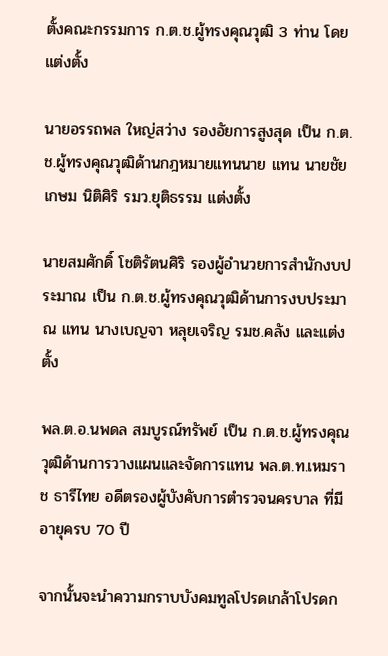ตั้งคณะกรรมการ ก.ต.ช.ผู้ทรงคุณวุฒิ 3 ท่าน โดยแต่งตั้ง

นายอรรถพล ใหญ่สว่าง รองอัยการสูงสุด เป็น ก.ต.ช.ผู้ทรงคุณวุฒิด้านกฎหมายแทนนาย แทน นายชัยเกษม นิติศิริ รมว.ยุติธรรม แต่งตั้ง

นายสมศักดิ์ โชติรัตนศิริ รองผู้อำนวยการสำนักงบประมาณ เป็น ก.ต.ช.ผู้ทรงคุณวุฒิด้านการงบประมาณ แทน นางเบญจา หลุยเจริญ รมช.คลัง และแต่งตั้ง

พล.ต.อ.นพดล สมบูรณ์ทรัพย์ เป็น ก.ต.ช.ผู้ทรงคุณวุฒิด้านการวางแผนและจัดการแทน พล.ต.ท.เหมราช ธารีไทย อดีตรองผู้บังคับการตำรวจนครบาล ที่มีอายุครบ 70 ปี

จากนั้นจะนำความกราบบังคมทูลโปรดเกล้าโปรดก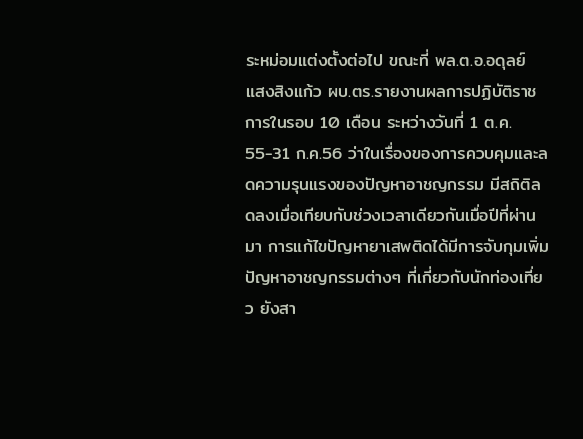ระหม่อมแต่งตั้งต่อไป ขณะที่ พล.ต.อ.อดุลย์ แสงสิงแก้ว ผบ.ตร.รายงานผลการปฏิบัติราชการในรอบ 10 เดือน ระหว่างวันที่ 1 ต.ค. 55-31 ก.ค.56 ว่าในเรื่องของการควบคุมและลดความรุนแรงของปัญหาอาชญกรรม มีสถิติลดลงเมื่อเทียบกับช่วงเวลาเดียวกันเมื่อปีที่ผ่านมา การแก้ไขปัญหายาเสพติดได้มีการจับกุมเพิ่ม ปัญหาอาชญกรรมต่างๆ ที่เกี่ยวกับนักท่องเที่ยว ยังสา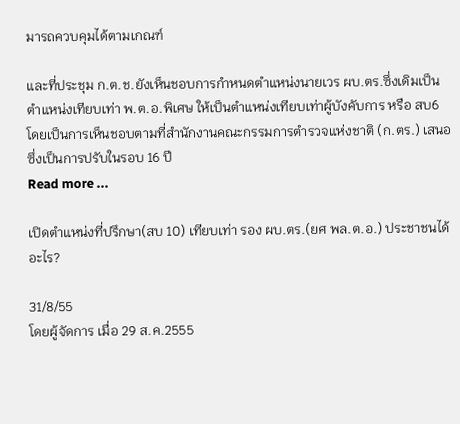มารถควบคุมได้ตามเกณฑ์

และที่ประชุม ก.ต.ช.ยังเห็นชอบการกำหนดตำแหน่งนายเวร ผบ.ตร.ซึ่งเดิมเป็นตำแหน่งเทียบเท่า พ.ต.อ.พิเศษ ให้เป็นตำแหน่งเทียบเท่าผู้บังคับการ หรือ สบ6 โดยเป็นการเห็นชอบตามที่สำนักงานคณะกรรมการตำรวจแห่งชาติ (ก.ตร.) เสนอ ซึ่งเป็นการปรับในรอบ 16 ปี
Read more ...

เปิดตำแหน่งที่ปรึกษา(สบ 10) เทียบเท่า รอง ผบ.ตร.(ยศ พล.ต.อ.) ประชาชนได้อะไร?

31/8/55
โดยผู้จัดการ เมื่อ 29 ส.ค.2555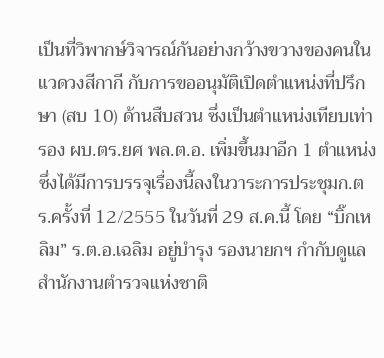เป็นที่วิพากษ์วิจารณ์กันอย่างกว้างขวางของคนในแวดวงสีกากี กับการขออนุมัติเปิดตำแหน่งที่ปรึกษา (สบ 10) ด้านสืบสวน ซึ่งเป็นตำแหน่งเทียบเท่ารอง ผบ.ตร.ยศ พล.ต.อ. เพิ่มขึ้นมาอีก 1 ตำแหน่ง ซึ่งได้มีการบรรจุเรื่องนี้ลงในวาระการประชุมก.ตร.ครั้งที่ 12/2555 ในวันที่ 29 ส.ค.นี้ โดย “บิ๊กเหลิม” ร.ต.อ.เฉลิม อยู่บำรุง รองนายกฯ กำกับดูแลสำนักงานตำรวจแห่งชาติ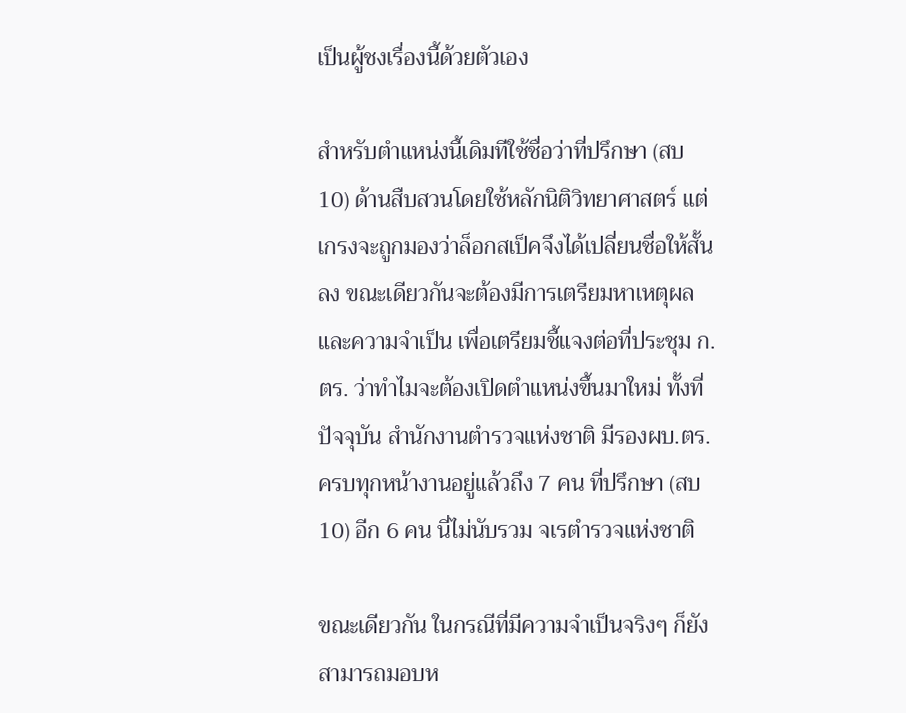เป็นผู้ชงเรื่องนี้ด้วยตัวเอง

สำหรับตำแหน่งนี้เดิมทีใช้ชื่อว่าที่ปรึกษา (สบ 10) ด้านสืบสวนโดยใช้หลักนิติวิทยาศาสตร์ แต่เกรงจะถูกมองว่าล็อกสเป็คจึงได้เปลี่ยนชื่อให้สั้นลง ขณะเดียวกันจะต้องมีการเตรียมหาเหตุผลและความจำเป็น เพื่อเตรียมชี้แจงต่อที่ประชุม ก.ตร. ว่าทำไมจะต้องเปิดตำแหน่งขึ้นมาใหม่ ทั้งที่ปัจจุบัน สำนักงานตำรวจแห่งชาติ มีรองผบ.ตร.ครบทุกหน้างานอยู่แล้วถึง 7 คน ที่ปรึกษา (สบ 10) อีก 6 คน นี่ไม่นับรวม จเรตำรวจแห่งชาติ

ขณะเดียวกัน ในกรณีที่มีความจำเป็นจริงๆ ก็ยังสามารถมอบห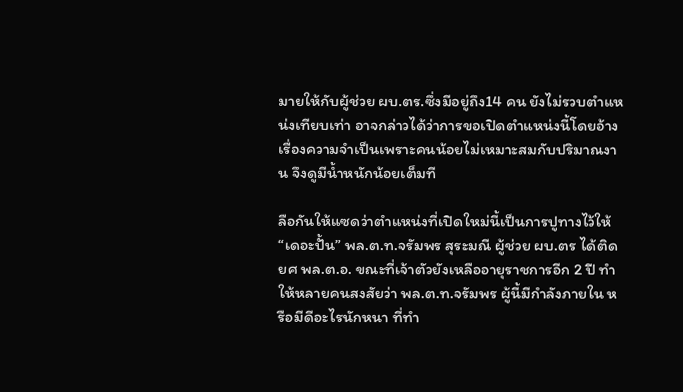มายให้กับผู้ช่วย ผบ.ตร.ซึ่งมีอยู่ถึง14 คน ยังไม่รวบตำแหน่งเทียบเท่า อาจกล่าวได้ว่าการขอเปิดตำแหน่งนี้โดยอ้างเรื่องความจำเป็นเพราะคนน้อยไม่เหมาะสมกับปริมาณงาน จึงดูมีน้ำหนักน้อยเต็มที

ลือกันให้แซดว่าตำแหน่งที่เปิดใหม่นี้เป็นการปูทางไว้ให้ “เดอะปั้น” พล.ต.ท.จรัมพร สุระมณี ผู้ช่วย ผบ.ตร ได้ติดยศ พล.ต.อ. ขณะที่เจ้าตัวยังเหลืออายุราชการอีก 2 ปี ทำให้หลายคนสงสัยว่า พล.ต.ท.จรัมพร ผู้นี้มีกำลังภายใน หรือมีดีอะไรนักหนา ที่ทำ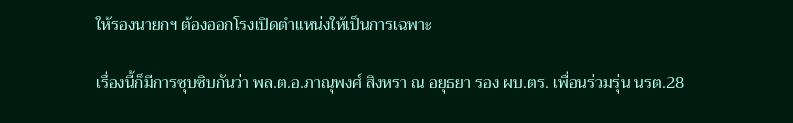ให้รองนายกฯ ต้องออกโรงเปิดตำแหน่งให้เป็นการเฉพาะ

เรื่องนี้ก็มีการซุบซิบกันว่า พล.ต.อ.ภาณุพงศ์ สิงหรา ณ อยุธยา รอง ผบ.ตร. เพื่อนร่วมรุ่น นรต.28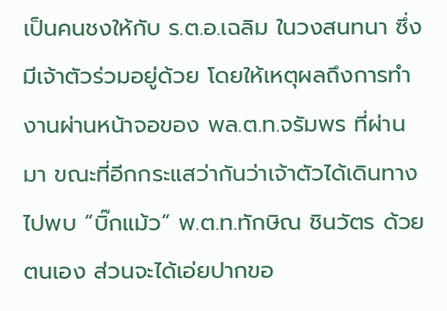เป็นคนชงให้กับ ร.ต.อ.เฉลิม ในวงสนทนา ซึ่งมีเจ้าตัวร่วมอยู่ด้วย โดยให้เหตุผลถึงการทำงานผ่านหน้าจอของ พล.ต.ท.จรัมพร ที่ผ่านมา ขณะที่อีกกระแสว่ากันว่าเจ้าตัวได้เดินทางไปพบ “บิ๊กแม้ว” พ.ต.ท.ทักษิณ ชินวัตร ด้วยตนเอง ส่วนจะได้เอ่ยปากขอ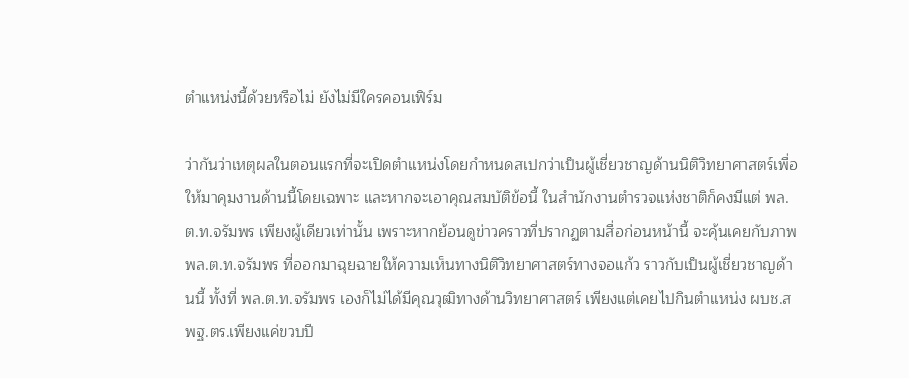ตำแหน่งนี้ด้วยหรือไม่ ยังไม่มีใครคอนเฟิร์ม

ว่ากันว่าเหตุผลในตอนแรกที่จะเปิดตำแหน่งโดยกำหนดสเปกว่าเป็นผู้เชี่ยวชาญด้านนิติวิทยาศาสตร์เพื่อให้มาคุมงานด้านนี้โดยเฉพาะ และหากจะเอาคุณสมบัติข้อนี้ ในสำนักงานตำรวจแห่งชาติก็คงมีแต่ พล.ต.ท.จรัมพร เพียงผู้เดียวเท่านั้น เพราะหากย้อนดูข่าวคราวที่ปรากฏตามสื่อก่อนหน้านี้ จะคุ้นเคยกับภาพ พล.ต.ท.จรัมพร ที่ออกมาฉุยฉายให้ความเห็นทางนิติวิทยาศาสตร์ทางจอแก้ว ราวกับเป็นผู้เชี่ยวชาญด้านนี้ ทั้งที่ พล.ต.ท.จรัมพร เองก็ไม่ได้มีคุณวุฒิทางด้านวิทยาศาสตร์ เพียงแต่เคยไปกินตำแหน่ง ผบช.สพฐ.ตร.เพียงแค่ขวบปี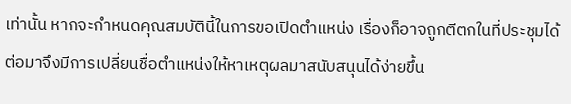เท่านั้น หากจะกำหนดคุณสมบัตินี้ในการขอเปิดตำแหน่ง เรื่องก็อาจถูกตีตกในที่ประชุมได้ ต่อมาจึงมีการเปลี่ยนชื่อตำแหน่งให้หาเหตุผลมาสนับสนุนได้ง่ายขึ้น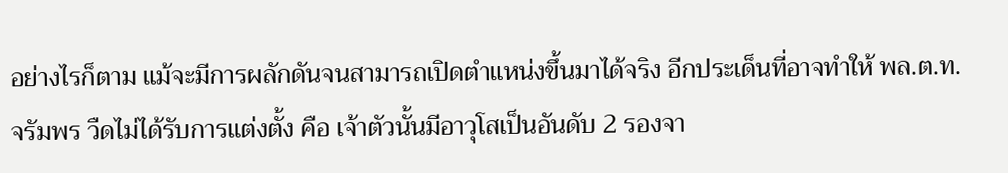อย่างไรก็ตาม แม้จะมีการผลักดันจนสามารถเปิดตำแหน่งขึ้นมาได้จริง อีกประเด็นที่อาจทำให้ พล.ต.ท.จรัมพร วืดไม่ได้รับการแต่งตั้ง คือ เจ้าตัวนั้นมีอาวุโสเป็นอันดับ 2 รองจา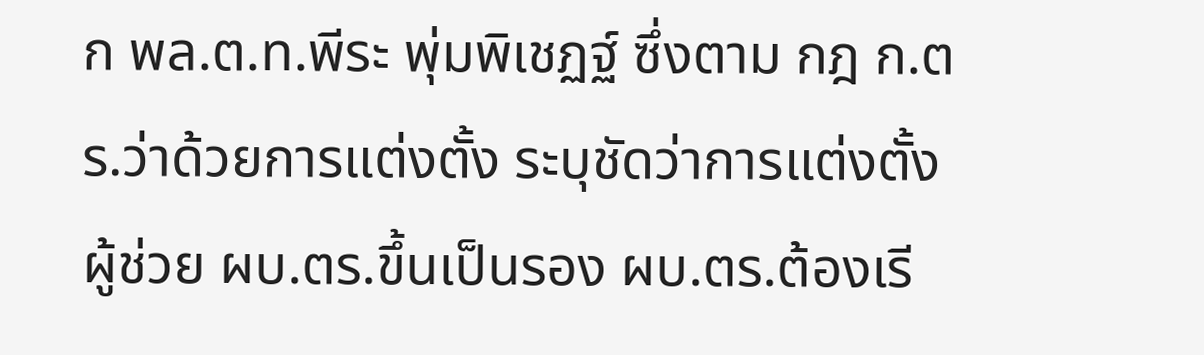ก พล.ต.ท.พีระ พุ่มพิเชฏฐ์ ซึ่งตาม กฎ ก.ตร.ว่าด้วยการแต่งตั้ง ระบุชัดว่าการแต่งตั้ง ผู้ช่วย ผบ.ตร.ขึ้นเป็นรอง ผบ.ตร.ต้องเรี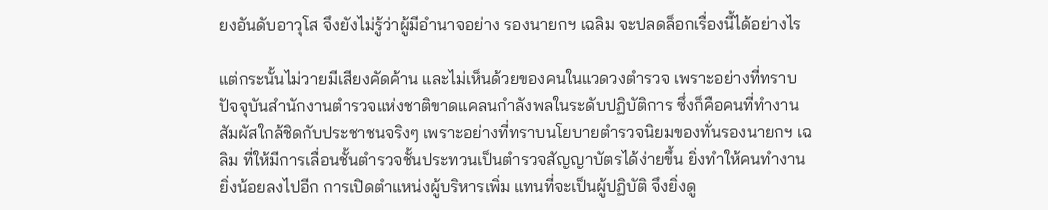ยงอันดับอาวุโส จึงยังไม่รู้ว่าผู้มีอำนาจอย่าง รองนายกฯ เฉลิม จะปลดล็อกเรื่องนี้ได้อย่างไร

แต่กระนั้นไม่วายมีเสียงคัดค้าน และไม่เห็นด้วยของคนในแวดวงตำรวจ เพราะอย่างที่ทราบปัจจุบันสำนักงานตำรวจแห่งชาติขาดแคลนกำลังพลในระดับปฏิบัติการ ซึ่งก็คือคนที่ทำงานสัมผัสใกล้ชิดกับประชาชนจริงๆ เพราะอย่างที่ทราบนโยบายตำรวจนิยมของทั่นรองนายกฯ เฉลิม ที่ให้มีการเลื่อนชั้นตำรวจชั้นประทวนเป็นตำรวจสัญญาบัตรได้ง่ายขึ้น ยิ่งทำให้คนทำงานยิ่งน้อยลงไปอีก การเปิดตำแหน่งผู้บริหารเพิ่ม แทนที่จะเป็นผู้ปฏิบัติ จึงยิ่งดู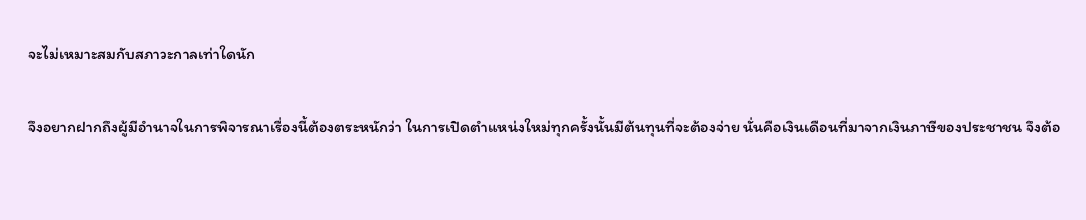จะไม่เหมาะสมกับสภาวะกาลเท่าใดนัก

จึงอยากฝากถึงผู้มีอำนาจในการพิจารณาเรื่องนี้ต้องตระหนักว่า ในการเปิดตำแหน่งใหม่ทุกครั้งนั้นมีต้นทุนที่จะต้องจ่าย นั่นคือเงินเดือนที่มาจากเงินภาษีของประชาชน จึงต้อ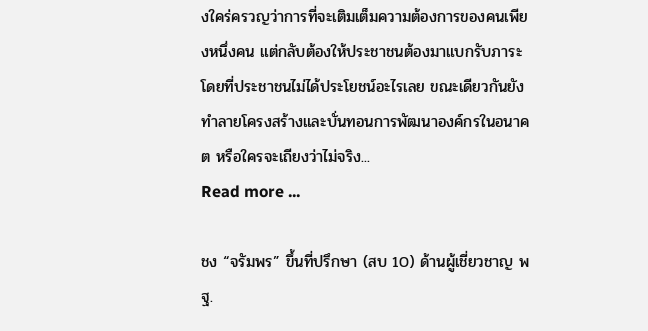งใคร่ครวญว่าการที่จะเติมเต็มความต้องการของคนเพียงหนึ่งคน แต่กลับต้องให้ประชาชนต้องมาแบกรับภาระโดยที่ประชาชนไม่ได้ประโยชน์อะไรเลย ขณะเดียวกันยังทำลายโครงสร้างและบั่นทอนการพัฒนาองค์กรในอนาคต หรือใครจะเถียงว่าไม่จริง...
Read more ...

ชง “จรัมพร” ขึ้นที่ปรึกษา (สบ 10) ด้านผู้เชี่ยวชาญ พฐ.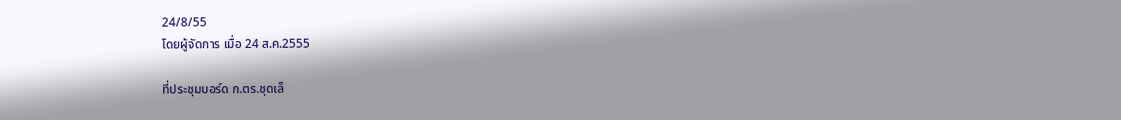24/8/55
โดยผู้จัดการ เมื่อ 24 ส.ค.2555

ที่ประชุมบอร์ด ก.ตร.ชุดเล็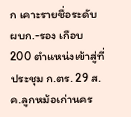ก เคาะรายชื่อระดับ ผบก.-รอง เกือบ 200 ตำแหน่งเข้าสู่ที่ประชุม ก.ตร. 29 ส.ค.ลูกหม้อเก่านคร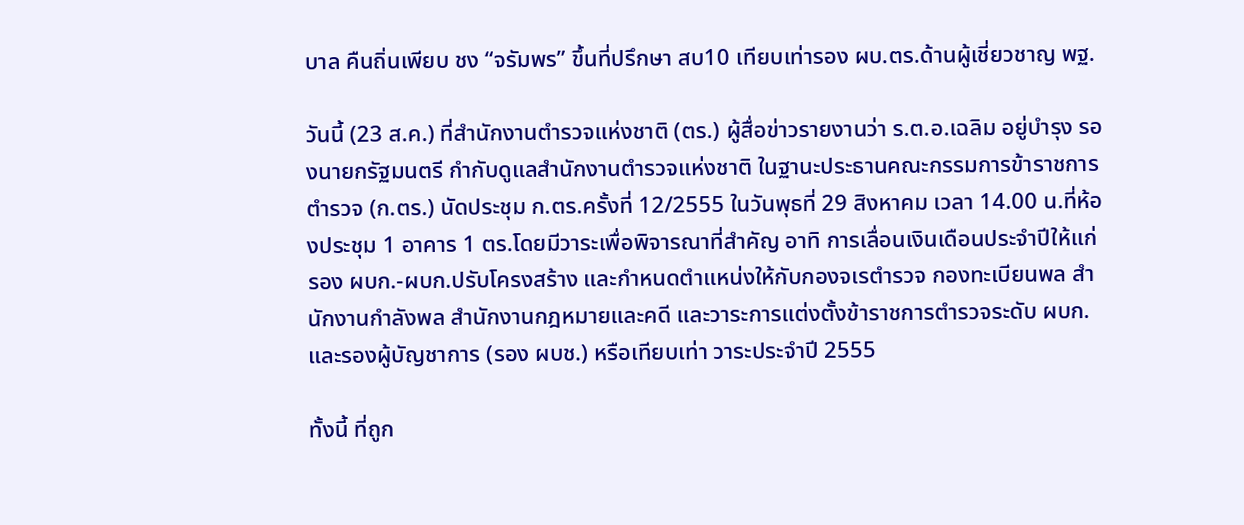บาล คืนถิ่นเพียบ ชง “จรัมพร” ขึ้นที่ปรึกษา สบ10 เทียบเท่ารอง ผบ.ตร.ด้านผู้เชี่ยวชาญ พฐ.

วันนี้ (23 ส.ค.) ที่สำนักงานตำรวจแห่งชาติ (ตร.) ผู้สื่อข่าวรายงานว่า ร.ต.อ.เฉลิม อยู่บำรุง รองนายกรัฐมนตรี กำกับดูแลสำนักงานตำรวจแห่งชาติ ในฐานะประธานคณะกรรมการข้าราชการตำรวจ (ก.ตร.) นัดประชุม ก.ตร.ครั้งที่ 12/2555 ในวันพุธที่ 29 สิงหาคม เวลา 14.00 น.ที่ห้องประชุม 1 อาคาร 1 ตร.โดยมีวาระเพื่อพิจารณาที่สำคัญ อาทิ การเลื่อนเงินเดือนประจำปีให้แก่รอง ผบก.-ผบก.ปรับโครงสร้าง และกำหนดตำแหน่งให้กับกองจเรตำรวจ กองทะเบียนพล สำนักงานกำลังพล สำนักงานกฎหมายและคดี และวาระการแต่งตั้งข้าราชการตำรวจระดับ ผบก.และรองผู้บัญชาการ (รอง ผบช.) หรือเทียบเท่า วาระประจำปี 2555

ทั้งนี้ ที่ถูก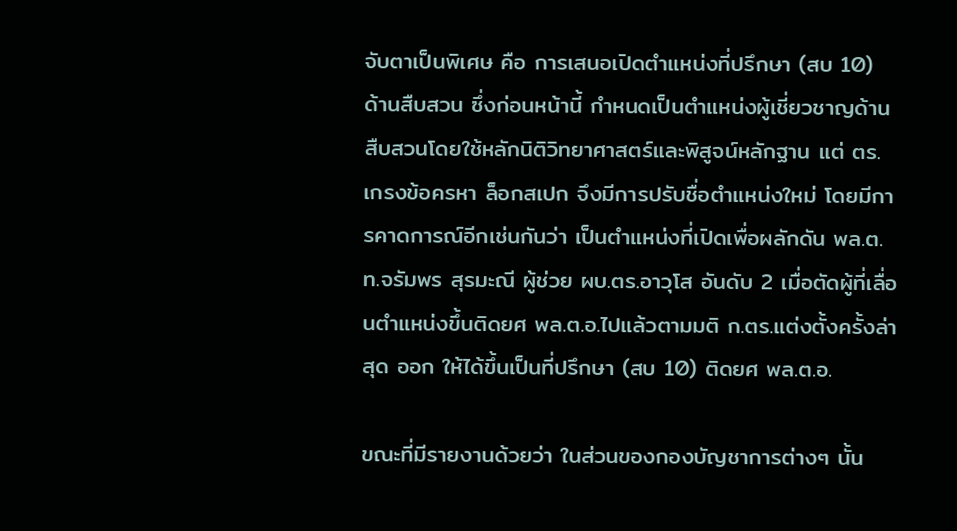จับตาเป็นพิเศษ คือ การเสนอเปิดตำแหน่งที่ปรึกษา (สบ 10) ด้านสืบสวน ซึ่งก่อนหน้านี้ กำหนดเป็นตำแหน่งผู้เชี่ยวชาญด้านสืบสวนโดยใช้หลักนิติวิทยาศาสตร์และพิสูจน์หลักฐาน แต่ ตร.เกรงข้อครหา ล็อกสเปก จึงมีการปรับชื่อตำแหน่งใหม่ โดยมีการคาดการณ์อีกเช่นกันว่า เป็นตำแหน่งที่เปิดเพื่อผลักดัน พล.ต.ท.จรัมพร สุรมะณี ผู้ช่วย ผบ.ตร.อาวุโส อันดับ 2 เมื่อตัดผู้ที่เลื่อนตำแหน่งขึ้นติดยศ พล.ต.อ.ไปแล้วตามมติ ก.ตร.แต่งตั้งครั้งล่าสุด ออก ให้ได้ขึ้นเป็นที่ปรึกษา (สบ 10) ติดยศ พล.ต.อ.

ขณะที่มีรายงานด้วยว่า ในส่วนของกองบัญชาการต่างๆ นั้น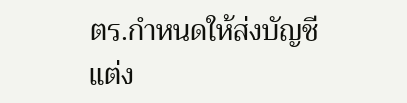ตร.กำหนดให้ส่งบัญชีแต่ง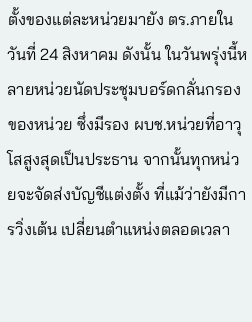ตั้งของแต่ละหน่วยมายัง ตร.ภายในวันที่ 24 สิงหาคม ดังนั้น ในวันพรุ่งนี้หลายหน่วยนัดประชุมบอร์ดกลั่นกรองของหน่วย ซึ่งมีรอง ผบช.หน่วยที่อาวุโสสูงสุดเป็นประธาน จากนั้นทุกหน่วยจะจัดส่งบัญชีแต่งตั้ง ที่แม้ว่ายังมีการวิ่งเต้น เปลี่ยนตำแหน่งตลอดเวลา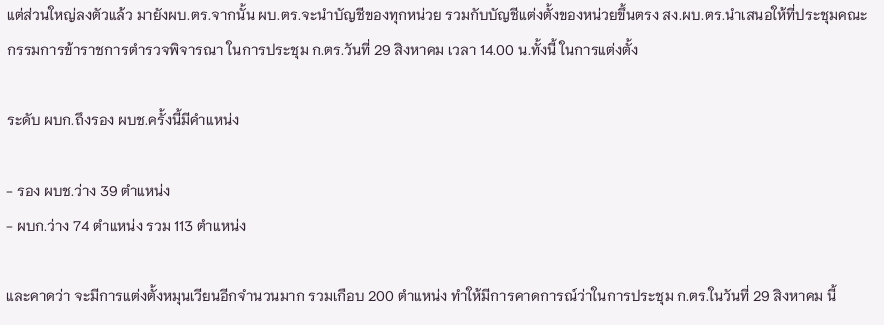แต่ส่วนใหญ่ลงตัวแล้ว มายังผบ.ตร.จากนั้น ผบ.ตร.จะนำบัญชีของทุกหน่วย รวมกับบัญชีแต่งตั้งของหน่วยขึ้นตรง สง.ผบ.ตร.นำเสนอให้ที่ประชุมคณะกรรมการข้าราชการตำรวจพิจารณา ในการประชุม ก.ตร.วันที่ 29 สิงหาคม เวลา 14.00 น.ทั้งนี้ ในการแต่งตั้ง

ระดับ ผบก.ถึงรอง ผบช.ครั้งนี้มีคำแหน่ง

- รอง ผบช.ว่าง 39 ตำแหน่ง
- ผบก.ว่าง 74 ตำแหน่ง รวม 113 ตำแหน่ง

และคาดว่า จะมีการแต่งตั้งหมุนเวียนอีกจำนวนมาก รวมเกือบ 200 ตำแหน่ง ทำให้มีการคาดการณ์ว่าในการประชุม ก.ตร.ในวันที่ 29 สิงหาคม นี้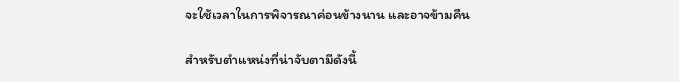จะใช้เวลาในการพิจารณาค่อนข้างนาน และอาจข้ามคืน

สำหรับตำแหน่งที่น่าจับตามีดังนี้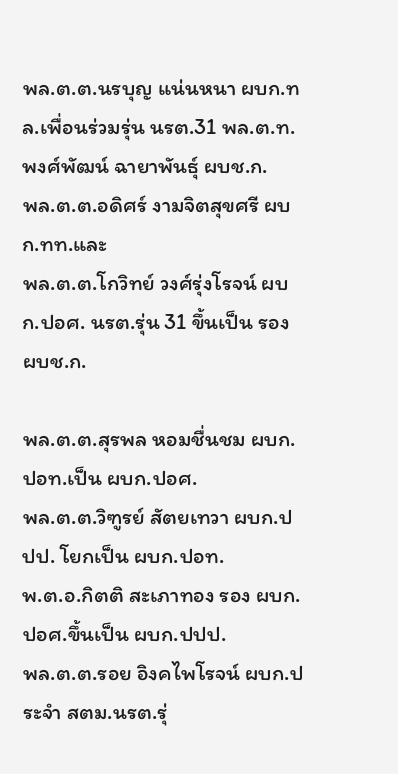พล.ต.ต.นรบุญ แน่นหนา ผบก.ทล.เพื่อนร่วมรุ่น นรต.31 พล.ต.ท.พงศ์พัฒน์ ฉายาพันธุ์ ผบช.ก.
พล.ต.ต.อดิศร์ งามจิตสุขศรี ผบก.ทท.และ
พล.ต.ต.โกวิทย์ วงศ์รุ่งโรจน์ ผบก.ปอศ. นรต.รุ่น 31 ขึ้นเป็น รอง ผบช.ก.

พล.ต.ต.สุรพล หอมชื่นชม ผบก.ปอท.เป็น ผบก.ปอศ.
พล.ต.ต.วิฑูรย์ สัตยเทวา ผบก.ปปป. โยกเป็น ผบก.ปอท.
พ.ต.อ.กิตติ สะเภาทอง รอง ผบก. ปอศ.ขึ้นเป็น ผบก.ปปป.
พล.ต.ต.รอย อิงคไพโรจน์ ผบก.ประจำ สตม.นรต.รุ่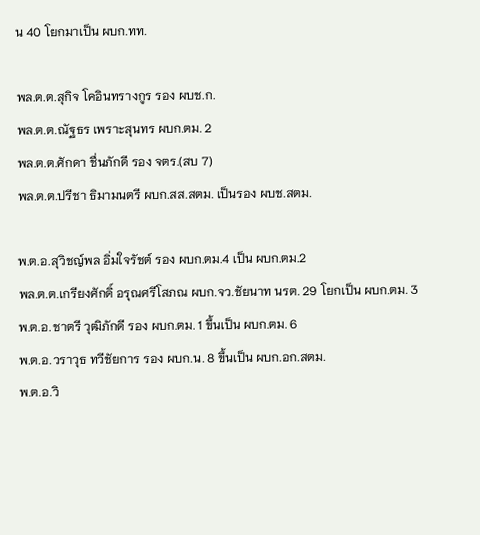น 40 โยกมาเป็น ผบก.ทท.

พล.ต.ต.สุกิจ โคอินทรางกูร รอง ผบช.ก.
พล.ต.ต.ณัฐธร เพราะสุนทร ผบก.ตม. 2
พล.ต.ต.ศักดา ชื่นภักดี รอง จตร.(สบ 7)
พล.ต.ต.ปรีชา ธิมามนตรี ผบก.สส.สตม. เป็นรอง ผบช.สตม.

พ.ต.อ.สุวิชญ์พล อิ่มใจรัชต์ รอง ผบก.ตม.4 เป็น ผบก.ตม.2
พล.ต.ต.เกรียงศักดิ์ อรุณศรีโสภณ ผบก.จว.ชัยนาท นรต. 29 โยกเป็น ผบก.ตม. 3
พ.ต.อ.ชาตรี วุฒิภักดี รอง ผบก.ตม. 1 ขึ้นเป็น ผบก.ตม. 6
พ.ต.อ.วราวุธ ทวีชัยการ รอง ผบก.น. 8 ขึ้นเป็น ผบก.อก.สตม.
พ.ต.อ.วิ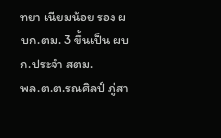ทยา เนียมน้อย รอง ผบก.ตม. 3 ขึ้นเป็น ผบก.ประจำ สตม.
พล.ต.ต.รณศิลป์ ภู่สา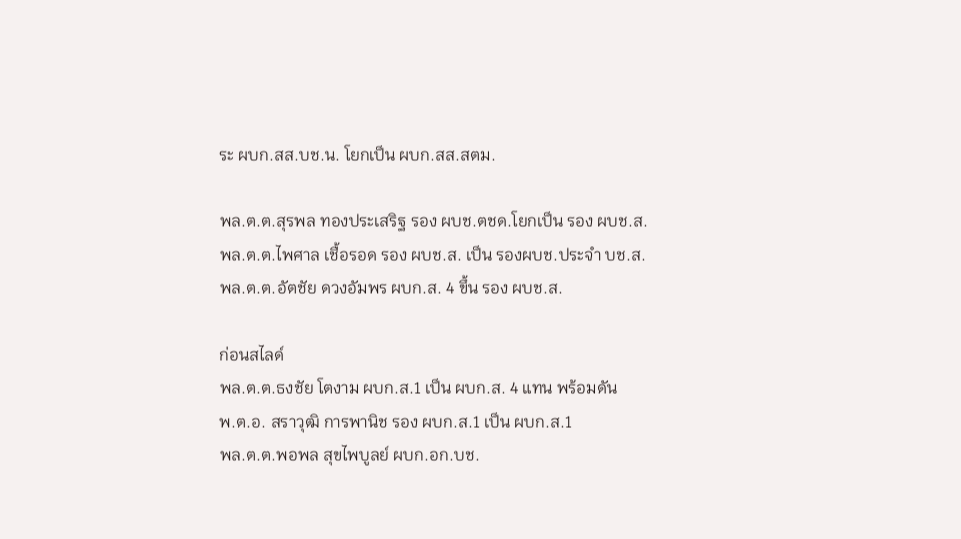ระ ผบก.สส.บช.น. โยกเป็น ผบก.สส.สตม.

พล.ต.ต.สุรพล ทองประเสริฐ รอง ผบช.ตชด.โยกเป็น รอง ผบช.ส.
พล.ต.ต.ไพศาล เชื้อรอด รอง ผบช.ส. เป็น รองผบช.ประจำ บช.ส.
พล.ต.ต.อัตชัย ดวงอัมพร ผบก.ส. 4 ขึ้น รอง ผบช.ส.

ก่อนสไลด์
พล.ต.ต.ธงชัย โตงาม ผบก.ส.1 เป็น ผบก.ส. 4 แทน พร้อมดัน
พ.ต.อ. สราวุฒิ การพานิช รอง ผบก.ส.1 เป็น ผบก.ส.1
พล.ต.ต.พอพล สุขไพบูลย์ ผบก.อก.บช.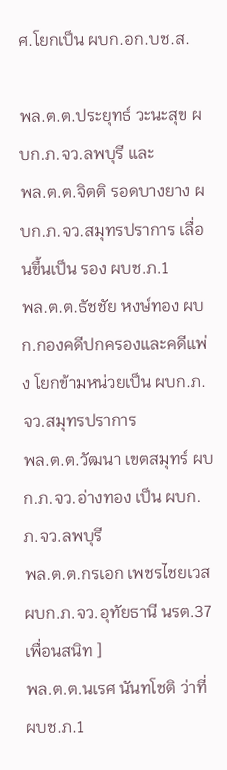ศ.โยกเป็น ผบก.อก.บช.ส.

พล.ต.ต.ประยุทธ์ วะนะสุข ผบก.ภ.จว.ลพบุรี และ
พล.ต.ต.จิตติ รอดบางยาง ผบก.ภ.จว.สมุทรปราการ เลื่อนขึ้นเป็น รอง ผบช.ภ.1
พล.ต.ต.ธัชชัย หงษ์ทอง ผบก.กองคดีปกครองและคดีแพ่ง โยกข้ามหน่วยเป็น ผบก.ภ.จว.สมุทรปราการ
พล.ต.ต.วัฒนา เขตสมุทร์ ผบก.ภ.จว.อ่างทอง เป็น ผบก.ภ.จว.ลพบุรี
พล.ต.ต.กรเอก เพชรไชยเวส ผบก.ภ.จว.อุทัยธานี นรต.37 เพื่อนสนิท ]
พล.ต.ต.นเรศ นันทโชติ ว่าที่ ผบช.ภ.1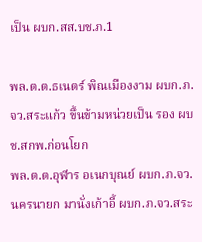เป็น ผบก.สส.บช.ภ.1

พล.ต.ต.ธเนตร์ พิณเมืองงาม ผบก.ภ.จว.สระแก้ว ขึ้นข้ามหน่วยเป็น รอง ผบช.สกพ.ก่อนโยก
พล.ต.ต.อุฬาร อเนกบุณย์ ผบก.ภ.จว.นครนายก มานั่งเก้าอี้ ผบก.ภ.จว.สระ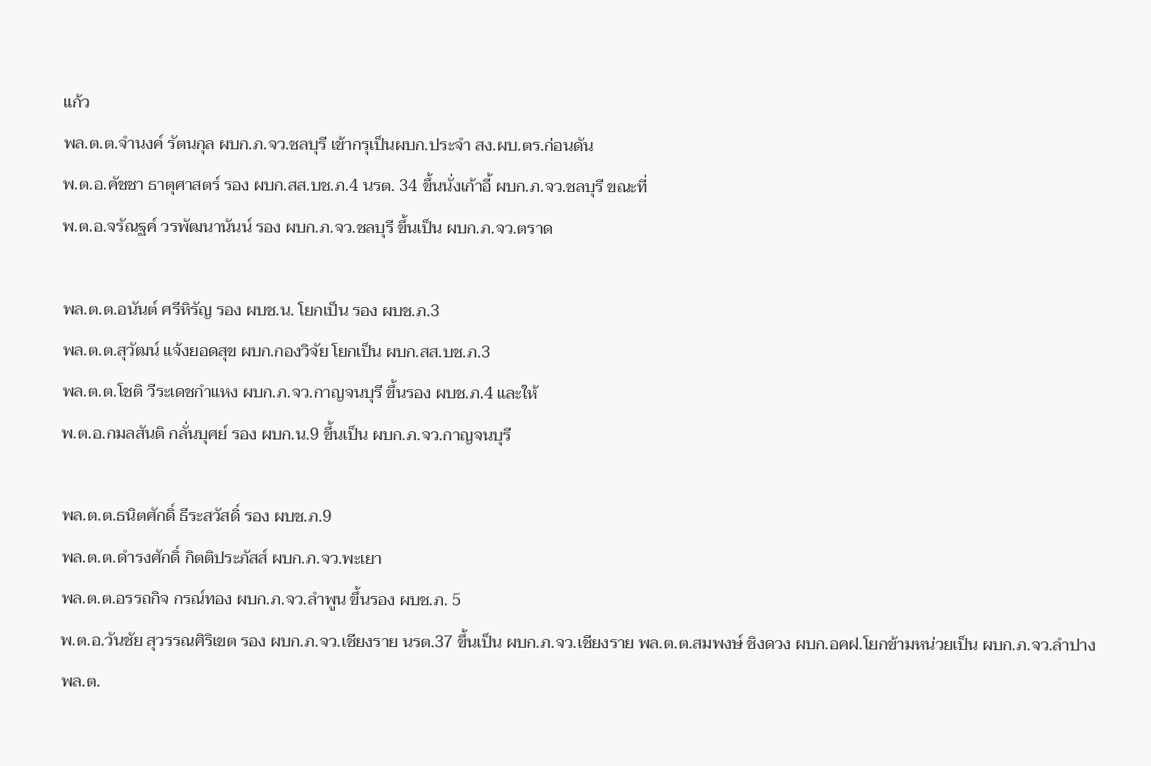แก้ว
พล.ต.ต.จำนงค์ รัตนกุล ผบก.ภ.จว.ชลบุรี เข้ากรุเป็นผบก.ประจำ สง.ผบ.ตร.ก่อนดัน
พ.ต.อ.คัชชา ธาตุศาสตร์ รอง ผบก.สส.บช.ภ.4 นรต. 34 ขึ้นนั่งเก้าอี้ ผบก.ภ.จว.ชลบุรี ขณะที่
พ.ต.อ.จรัณฐค์ วรพัฒนานันน์ รอง ผบก.ภ.จว.ชลบุรี ขึ้นเป็น ผบก.ภ.จว.ตราด

พล.ต.ต.อนันต์ ศรีหิรัญ รอง ผบช.น. โยกเป็น รอง ผบช.ภ.3
พล.ต.ต.สุวัฒน์ แจ้งยอดสุข ผบก.กองวิจัย โยกเป็น ผบก.สส.บช.ภ.3
พล.ต.ต.โชติ วีระเดชกำแหง ผบก.ภ.จว.กาญจนบุรี ขึ้นรอง ผบช.ภ.4 และให้
พ.ต.อ.กมลสันติ กลั่นบุศย์ รอง ผบก.น.9 ขึ้นเป็น ผบก.ภ.จว.กาญจนบุรี

พล.ต.ต.ธนิตศักดิ์ ธีระสวัสดิ์ รอง ผบช.ภ.9
พล.ต.ต.ดำรงศักดิ์ กิตติประภัสส์ ผบก.ภ.จว.พะเยา
พล.ต.ต.อรรถกิจ กรณ์ทอง ผบก.ภ.จว.ลำพูน ขึ้นรอง ผบช.ภ. 5
พ.ต.อ.วันชัย สุวรรณศิริเขต รอง ผบก.ภ.จว.เชียงราย นรต.37 ขึ้นเป็น ผบก.ภ.จว.เชียงราย พล.ต.ต.สมพงษ์ ชิงดวง ผบก.อคฝ.โยกข้ามหน่วยเป็น ผบก.ภ.จว.ลำปาง
พล.ต.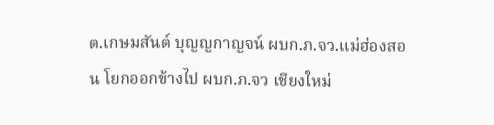ต.เกษมสันต์ บุญญกาญจน์ ผบก.ภ.จว.แม่ฮ่องสอน โยกออกข้างไป ผบก.ภ.จว เชียงใหม่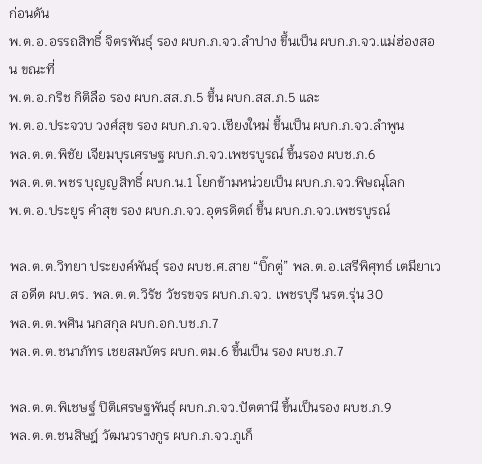ก่อนดัน
พ.ต.อ.อรรถสิทธิ์ จิตรพันธุ์ รอง ผบก.ภ.จว.ลำปาง ขึ้นเป็น ผบก.ภ.จว.แม่ฮ่องสอน ขณะที่
พ.ต.อ.กริช กิติลือ รอง ผบก.สส.ภ.5 ขึ้น ผบก.สส.ภ.5 และ
พ.ต.อ.ประจวบ วงศ์สุข รอง ผบก.ภ.จว.เชียงใหม่ ขึ้นเป็น ผบก.ภ.จว.ลำพูน
พล.ต.ต.พิชัย เจียมบุรเศรษฐ ผบก.ภ.จว.เพชรบูรณ์ ขึ้นรอง ผบช.ภ.6
พล.ต.ต.พชร บุญญสิทธิ์ ผบก.น.1 โยกข้ามหน่วยเป็น ผบก.ภ.จว.พิษณุโลก
พ.ต.อ.ประยูร คำสุข รอง ผบก.ภ.จว.อุตรดิตถ์ ขึ้น ผบก.ภ.จว.เพชรบูรณ์

พล.ต.ต.วิทยา ประยงค์พันธุ์ รอง ผบช.ศ.สาย “บิ๊กตู่” พล.ต.อ.เสรีพิศุทธ์ เตมียาเวส อดีต ผบ.ตร. พล.ต.ต.วิรัช วัชรขจร ผบก.ภ.จว. เพชรบุรี นรต.รุ่น 30
พล.ต.ต.พศิน นกสกุล ผบก.อก.บช.ภ.7
พล.ต.ต.ชนาภัทร เชยสมบัตร ผบก.ตม.6 ขึ้นเป็น รอง ผบช.ภ.7

พล.ต.ต.พิเชษฐ์ ปิติเศรษฐพันธุ์ ผบก.ภ.จว.ปัตตานี ขึ้นเป็นรอง ผบช.ภ.9
พล.ต.ต.ชนสิษฎ์ วัฒนวรางกูร ผบก.ภ.จว.ภูเก็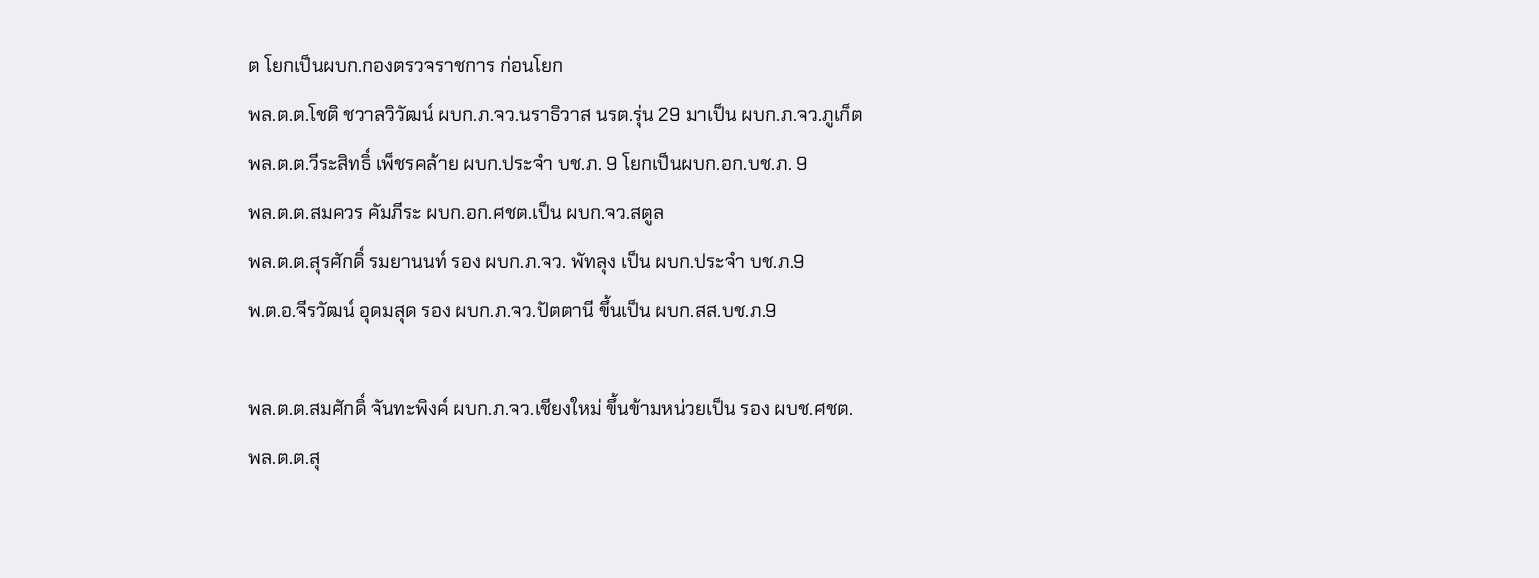ต โยกเป็นผบก.กองตรวจราชการ ก่อนโยก
พล.ต.ต.โชติ ชวาลวิวัฒน์ ผบก.ภ.จว.นราธิวาส นรต.รุ่น 29 มาเป็น ผบก.ภ.จว.ภูเก็ต
พล.ต.ต.วีระสิทธิ์ เพ็ชรคล้าย ผบก.ประจำ บช.ภ. 9 โยกเป็นผบก.อก.บช.ภ. 9
พล.ต.ต.สมควร คัมภีระ ผบก.อก.ศชต.เป็น ผบก.จว.สตูล
พล.ต.ต.สุรศักดิ์ รมยานนท์ รอง ผบก.ภ.จว. พัทลุง เป็น ผบก.ประจำ บช.ภ.9
พ.ต.อ.จีรวัฒน์ อุดมสุด รอง ผบก.ภ.จว.ปัตตานี ขึ้นเป็น ผบก.สส.บช.ภ.9

พล.ต.ต.สมศักดิ์ จันทะพิงค์ ผบก.ภ.จว.เชียงใหม่ ขึ้นข้ามหน่วยเป็น รอง ผบช.ศชต.
พล.ต.ต.สุ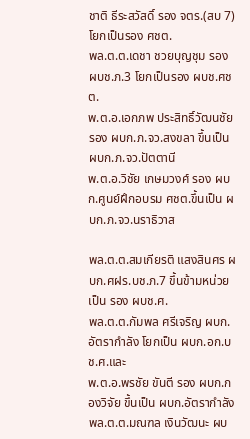ชาติ ธีระสวัสดิ์ รอง จตร.(สบ 7) โยกเป็นรอง ศชต.
พล.ต.ต.เดชา ชวยบุญชุม รอง ผบช.ภ.3 โยกเป็นรอง ผบช.ศชต.
พ.ต.อ.เอกภพ ประสิทธิ์วัฒนชัย รอง ผบก.ภ.จว.สงขลา ขึ้นเป็น ผบก.ภ.จว.ปัตตานี
พ.ต.อ.วิชัย เกษมวงศ์ รอง ผบก.ศูนย์ฝึกอบรม ศชต.ขึ้นเป็น ผบก.ภ.จว.นราธิวาส

พล.ต.ต.สมเกียรติ แสงสินศร ผบก.ศฝร.บช.ภ.7 ขึ้นข้ามหน่วยเป็น รอง ผบช.ศ.
พล.ต.ต.กัมพล ศรีเจริญ ผบก.อัตรากำลัง โยกเป็น ผบก.อก.บช.ศ.และ
พ.ต.อ.พรชัย ขันตี รอง ผบก.กองวิจัย ขึ้นเป็น ผบก.อัตรากำลัง
พล.ต.ต.มณฑล เงินวัฒนะ ผบ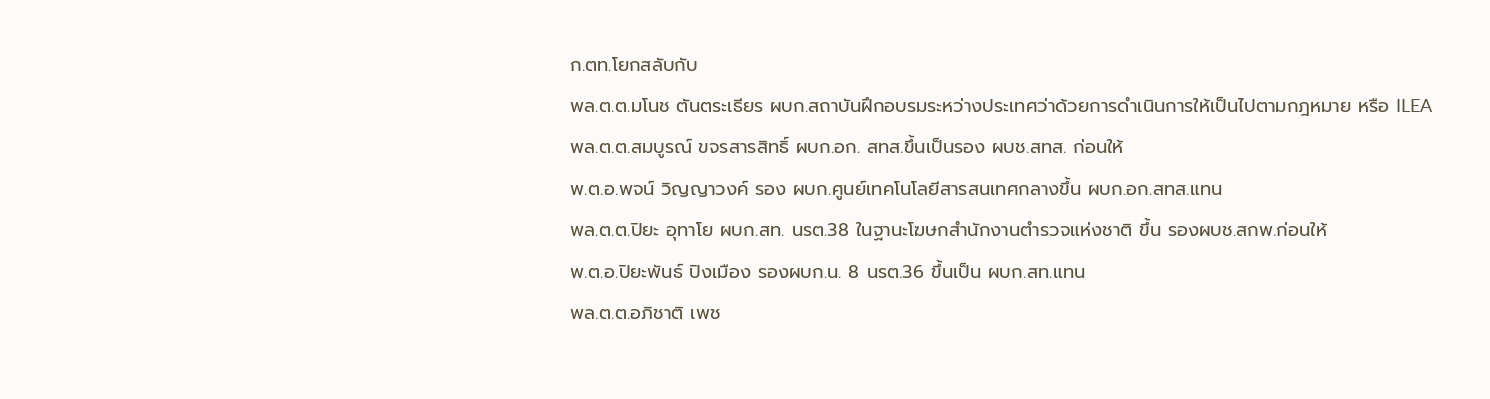ก.ตท.โยกสลับกับ
พล.ต.ต.มโนช ตันตระเธียร ผบก.สถาบันฝึกอบรมระหว่างประเทศว่าด้วยการดำเนินการให้เป็นไปตามกฎหมาย หรือ ILEA
พล.ต.ต.สมบูรณ์ ขจรสารสิทธิ์ ผบก.อก. สทส.ขึ้นเป็นรอง ผบช.สทส. ก่อนให้
พ.ต.อ.พจน์ วิญญาวงค์ รอง ผบก.ศูนย์เทคโนโลยีสารสนเทศกลางขึ้น ผบก.อก.สทส.แทน
พล.ต.ต.ปิยะ อุทาโย ผบก.สท. นรต.38 ในฐานะโฆษกสำนักงานตำรวจแห่งชาติ ขึ้น รองผบช.สกพ.ก่อนให้
พ.ต.อ.ปิยะพันธ์ ปิงเมือง รองผบก.น. 8 นรต.36 ขึ้นเป็น ผบก.สท.แทน
พล.ต.ต.อภิชาติ เพช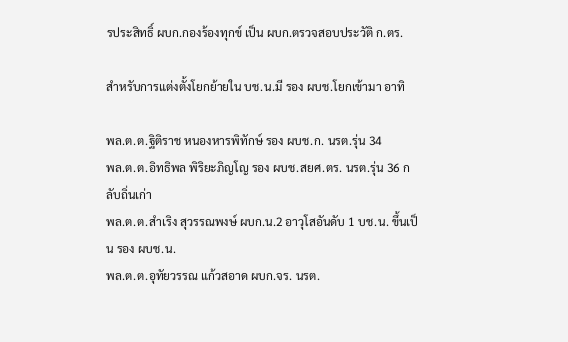รประสิทธิ์ ผบก.กองร้องทุกข์ เป็น ผบก.ตรวจสอบประวัติ ก.ตร.

สำหรับการแต่งตั้งโยกย้ายใน บช.น.มี รอง ผบช.โยกเข้ามา อาทิ

พล.ต.ต.ฐิติราช หนองหารพิทักษ์ รอง ผบช.ก. นรต.รุ่น 34
พล.ต.ต.อิทธิพล พิริยะภิญโญ รอง ผบช.สยศ.ตร. นรต.รุ่น 36 กลับถิ่นเก่า
พล.ต.ต.สำเริง สุวรรณพงษ์ ผบก.น.2 อาวุโสอันดับ 1 บช.น. ขึ้นเป็น รอง ผบช.น.
พล.ต.ต.อุทัยวรรณ แก้วสอาด ผบก.จร. นรต.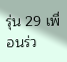รุ่น 29 เพื่อนร่ว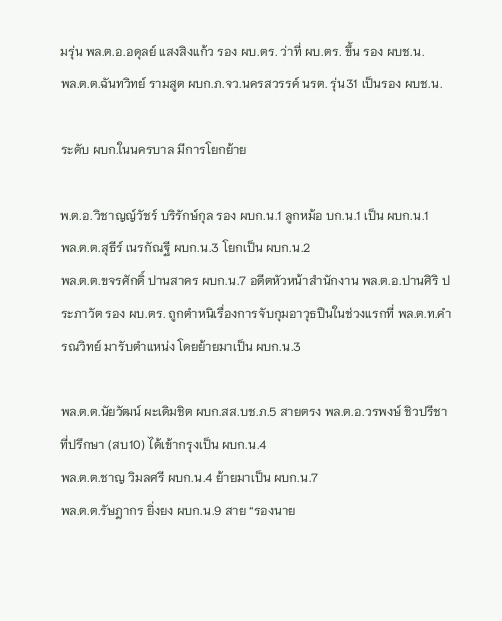มรุ่น พล.ต.อ.อดุลย์ แสงสิงแก้ว รอง ผบ.ตร. ว่าที่ ผบ.ตร. ขึ้น รอง ผบช.น.
พล.ต.ต.ฉันทวิทย์ รามสูต ผบก.ภ.จว.นครสวรรค์ นรต. รุ่น31 เป็นรอง ผบช.น.

ระดับ ผบก.ในนครบาล มีการโยกย้าย

พ.ต.อ.วิชาญญ์วัชร์ บริรักษ์กุล รอง ผบก.น.1 ลูกหม้อ บก.น.1 เป็น ผบก.น.1
พล.ต.ต.สุธีร์ เนรกัณฐี ผบก.น.3 โยกเป็น ผบก.น.2
พล.ต.ต.ขจรศักดิ์ ปานสาคร ผบก.น.7 อดีตหัวหน้าสำนักงาน พล.ต.อ.ปานศิริ ประภาวัต รอง ผบ.ตร. ถูกตำหนิเรื่องการจับกุมอาวุธปืนในช่วงแรกที่ พล.ต.ท.คำรณวิทย์ มารับตำแหน่ง โดยย้ายมาเป็น ผบก.น.3

พล.ต.ต.นัยวัฒน์ ผะเดิมชิต ผบก.สส.บช.ภ.5 สายตรง พล.ต.อ.วรพงษ์ ชิวปรีชา ที่ปรึกษา (สบ10) ได้เข้ากรุงเป็น ผบก.น.4
พล.ต.ต.ชาญ วิมลศรี ผบก.น.4 ย้ายมาเป็น ผบก.น.7
พล.ต.ต.รัษฎากร ยิ่งยง ผบก.น.9 สาย “รองนาย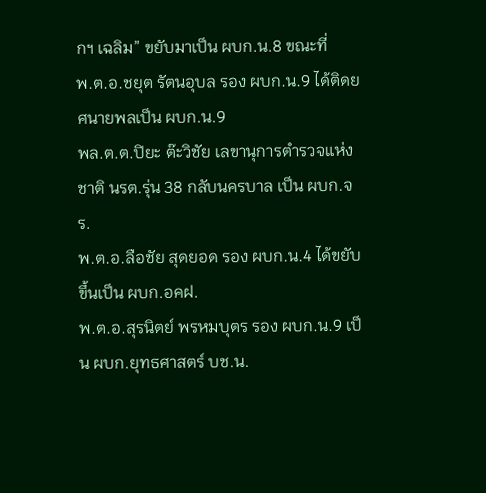กฯ เฉลิม” ขยับมาเป็น ผบก.น.8 ขณะที่
พ.ต.อ.ชยุต รัตนอุบล รอง ผบก.น.9 ได้ติดยศนายพลเป็น ผบก.น.9
พล.ต.ต.ปิยะ ต๊ะวิชัย เลขานุการตำรวจแห่งชาติ นรต.รุ่น 38 กลับนครบาล เป็น ผบก.จร.
พ.ต.อ.ลือชัย สุดยอด รอง ผบก.น.4 ได้ขยับขึ้นเป็น ผบก.อคฝ.
พ.ต.อ.สุรนิตย์ พรหมบุตร รอง ผบก.น.9 เป็น ผบก.ยุทธศาสตร์ บช.น.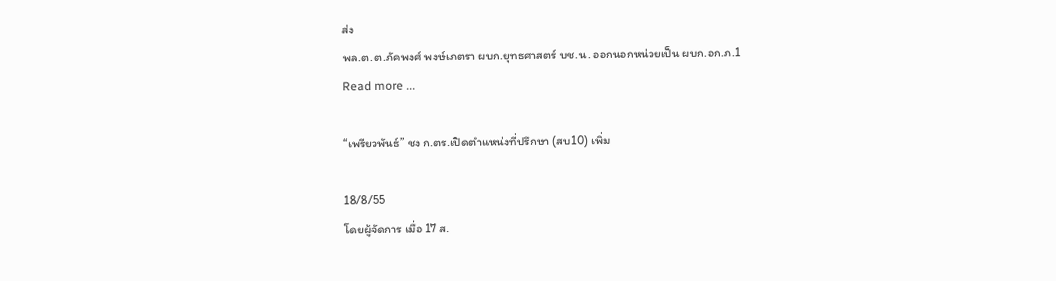ส่ง
พล.ต.ต.ภัคพงศ์ พงษ์เภตรา ผบก.ยุทธศาสตร์ บช.น. ออกนอกหน่วยเป็น ผบก.อก.ภ.1
Read more ...

“เพรียวพันธ์” ชง ก.ตร.เปิดตำแหน่งที่ปรึกษา (สบ10) เพิ่ม

18/8/55
โดยผู้จัดการ เมื่อ 17 ส.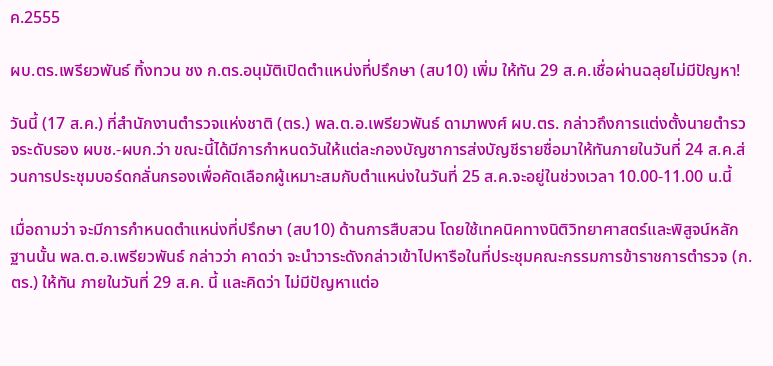ค.2555

ผบ.ตร.เพรียวพันธ์ ทิ้งทวน ชง ก.ตร.อนุมัติเปิดตำแหน่งที่ปรึกษา (สบ10) เพิ่ม ให้ทัน 29 ส.ค.เชื่อผ่านฉลุยไม่มีปัญหา!

วันนี้ (17 ส.ค.) ที่สำนักงานตำรวจแห่งชาติ (ตร.) พล.ต.อ.เพรียวพันธ์ ดามาพงศ์ ผบ.ตร. กล่าวถึงการแต่งตั้งนายตำรวจระดับรอง ผบช.-ผบก.ว่า ขณะนี้ได้มีการกำหนดวันให้แต่ละกองบัญชาการส่งบัญชีรายชื่อมาให้ทันภายในวันที่ 24 ส.ค.ส่วนการประชุมบอร์ดกลั่นกรองเพื่อคัดเลือกผู้เหมาะสมกับตำแหน่งในวันที่ 25 ส.ค.จะอยู่ในช่วงเวลา 10.00-11.00 น.นี้

เมื่อถามว่า จะมีการกำหนดตำแหน่งที่ปรึกษา (สบ10) ด้านการสืบสวน โดยใช้เทคนิคทางนิติวิทยาศาสตร์และพิสูจน์หลักฐานนั้น พล.ต.อ.เพรียวพันธ์ กล่าวว่า คาดว่า จะนำวาระดังกล่าวเข้าไปหารือในที่ประชุมคณะกรรมการข้าราชการตำรวจ (ก.ตร.) ให้ทัน ภายในวันที่ 29 ส.ค. นี้ และคิดว่า ไม่มีปัญหาแต่อ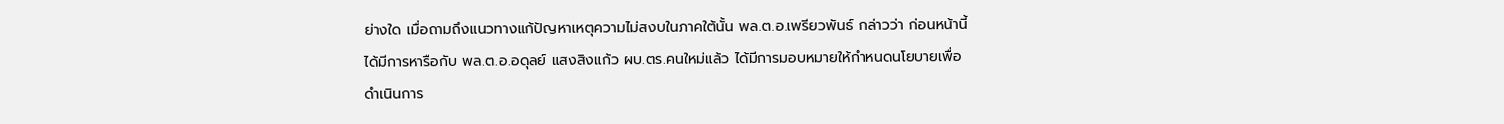ย่างใด เมื่อถามถึงแนวทางแก้ปัญหาเหตุความไม่สงบในภาคใต้นั้น พล.ต.อ.เพรียวพันธ์ กล่าวว่า ก่อนหน้านี้ ได้มีการหารือกับ พล.ต.อ.อดุลย์ แสงสิงแก้ว ผบ.ตร.คนใหม่แล้ว ได้มีการมอบหมายให้กำหนดนโยบายเพื่อดำเนินการ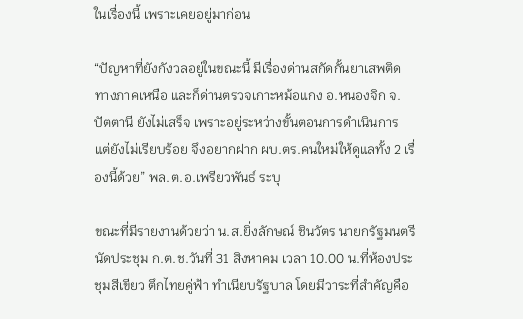ในเรื่องนี้ เพราะเคยอยู่มาก่อน

“ปัญหาที่ยังกังวลอยู่ในขณะนี้ มีเรื่องด่านสกัดกั้นยาเสพติดทางภาคเหนือ และก็ด่านตรวจเกาะหม้อแกง อ.หนองจิก จ.ปัตตานี ยังไม่เสร็จ เพราะอยู่ระหว่างขั้นตอนการดำเนินการ แต่ยังไม่เรียบร้อย จึงอยากฝาก ผบ.ตร.คนใหม่ให้ดูแลทั้ง 2 เรื่องนี้ด้วย” พล.ต.อ.เพรียวพันธ์ ระบุ

ขณะที่มีรายงานด้วยว่า น.ส.ยิ่งลักษณ์ ชินวัตร นายกรัฐมนตรี นัดประชุม ก.ต.ช.วันที่ 31 สิงหาคม เวลา 10.00 น.ที่ห้องประชุมสีเขียว ตึกไทยคู่ฟ้า ทำเนียบรัฐบาล โดยมีวาระที่สำคัญคือ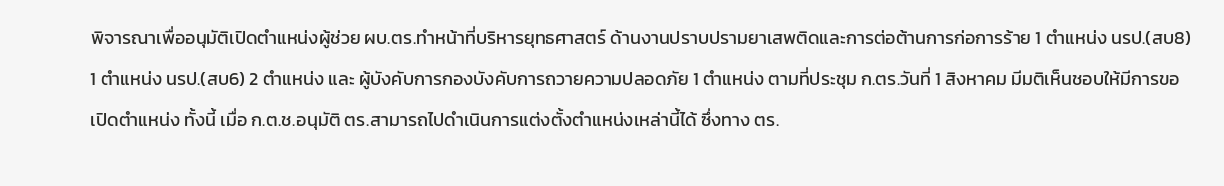พิจารณาเพื่ออนุมัติเปิดตำแหน่งผู้ช่วย ผบ.ตร.ทำหน้าที่บริหารยุทธศาสตร์ ด้านงานปราบปรามยาเสพติดและการต่อต้านการก่อการร้าย 1 ตำแหน่ง นรป.(สบ8) 1 ตำแหน่ง นรป.(สบ6) 2 ตำแหน่ง และ ผู้บังคับการกองบังคับการถวายความปลอดภัย 1 ตำแหน่ง ตามที่ประชุม ก.ตร.วันที่ 1 สิงหาคม มีมติเห็นชอบให้มีการขอเปิดตำแหน่ง ทั้งนี้ เมื่อ ก.ต.ช.อนุมัติ ตร.สามารถไปดำเนินการแต่งตั้งตำแหน่งเหล่านี้ได้ ซึ่งทาง ตร.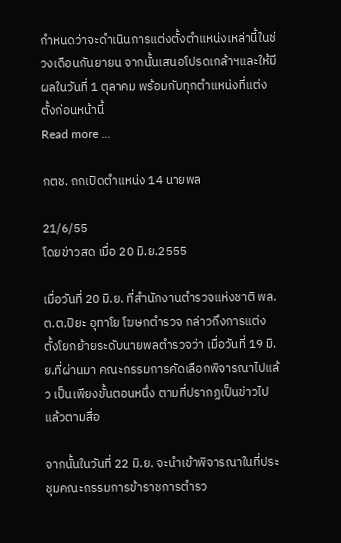กำหนดว่าจะดำเนินการแต่งตั้งตำแหน่งเหล่านี้ในช่วงเดือนกันยายน จากนั้นเสนอโปรดเกล้าฯและให้มีผลในวันที่ 1 ตุลาคม พร้อมกับทุกตำแหน่งที่แต่งตั้งก่อนหน้านี้
Read more ...

กตช. ถกเปิดตำแหน่ง 14 นายพล

21/6/55
โดยข่าวสด เมื่อ 20 มิ.ย.2555

เมื่อวันที่ 20 มิ.ย. ที่สำนักงานตำรวจแห่งชาติ พล.ต.ต.ปิยะ อุทาโย โฆษกตำรวจ กล่าวถึงการแต่งตั้งโยกย้ายระดับนายพลตำรวจว่า เมื่อวันที่ 19 มิ.ย.ที่ผ่านมา คณะกรรมการคัดเลือกพิจารณาไปแล้ว เป็นเพียงขั้นตอนหนึ่ง ตามที่ปรากฏเป็นข่าวไปแล้วตามสื่อ

จากนั้นในวันที่ 22 มิ.ย. จะนำเข้าพิจารณาในที่ประชุมคณะกรรมการข้าราชการตำรว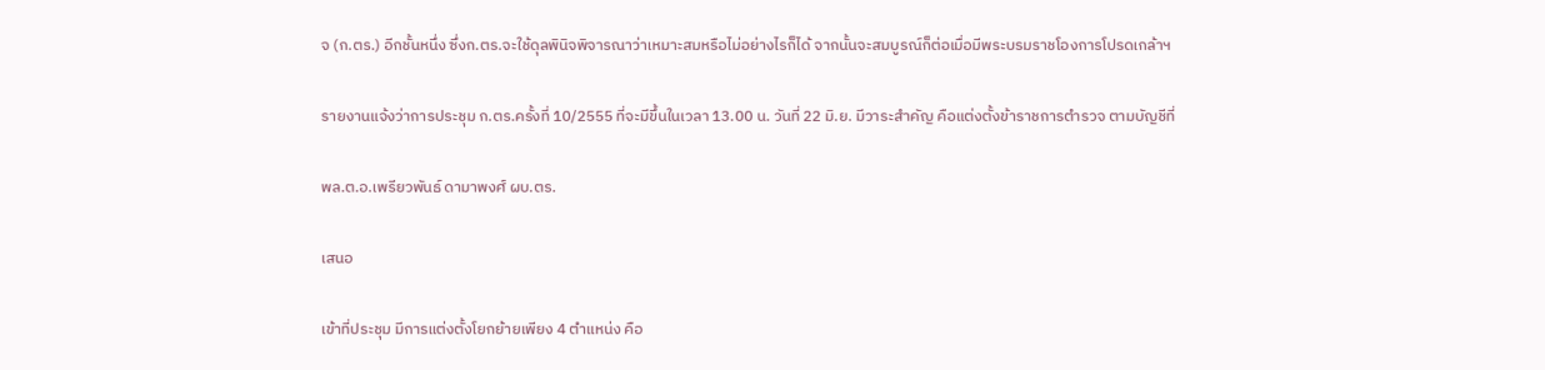จ (ก.ตร.) อีกชั้นหนึ่ง ซึ่งก.ตร.จะใช้ดุลพินิจพิจารณาว่าเหมาะสมหรือไม่อย่างไรก็ได้ จากนั้นจะสมบูรณ์ก็ต่อเมื่อมีพระบรมราชโองการโปรดเกล้าฯ

รายงานแจ้งว่าการประชุม ก.ตร.ครั้งที่ 10/2555 ที่จะมีขึ้นในเวลา 13.00 น. วันที่ 22 มิ.ย. มีวาระสำคัญ คือแต่งตั้งข้าราชการตำรวจ ตามบัญชีที่

พล.ต.อ.เพรียวพันธ์ ดามาพงศ์ ผบ.ตร.

เสนอ

เข้าที่ประชุม มีการแต่งตั้งโยกย้ายเพียง 4 ตำแหน่ง คือ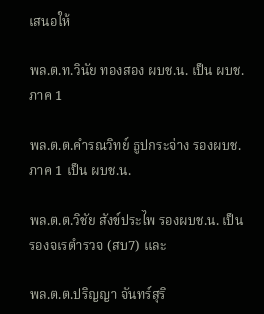เสนอให้

พล.ต.ท.วินัย ทองสอง ผบช.น. เป็น ผบช.ภาค 1

พล.ต.ต.คำรณวิทย์ ธูปกระจ่าง รองผบช.ภาค 1 เป็น ผบช.น.

พล.ต.ต.วิชัย สังข์ประไพ รองผบช.น. เป็นรองจเรตำรวจ (สบ7) และ

พล.ต.ต.ปริญญา จันทร์สุริ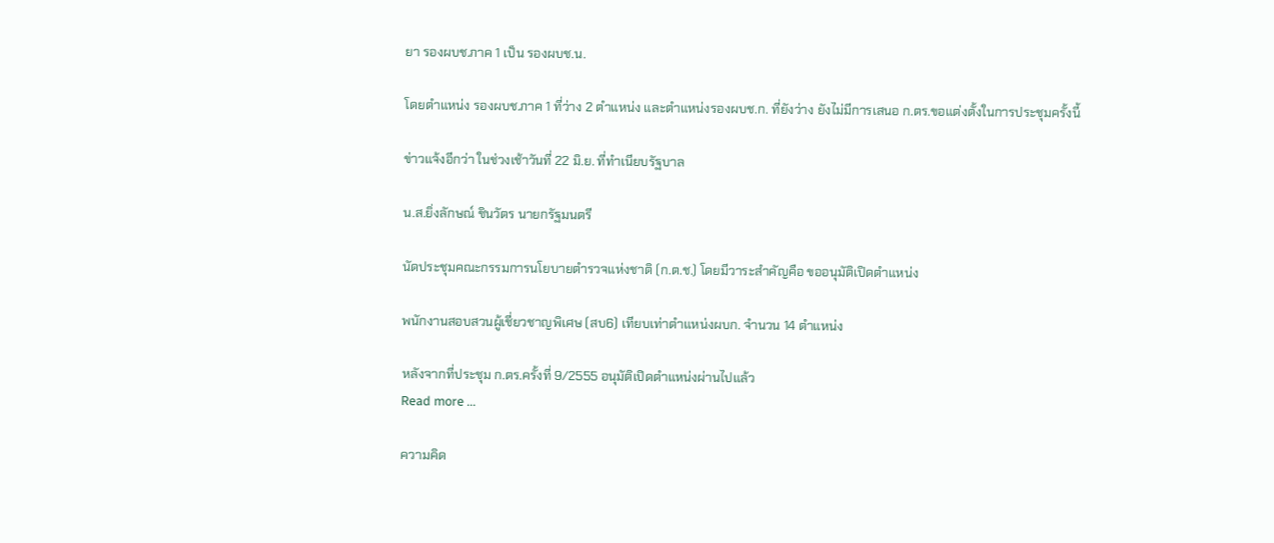ยา รองผบช.ภาค 1 เป็น รองผบช.น.

โดยตำแหน่ง รองผบช.ภาค 1 ที่ว่าง 2 ตำแหน่ง และตำแหน่งรองผบช.ก. ที่ยังว่าง ยังไม่มีการเสนอ ก.ตร.ขอแต่งตั้งในการประชุมครั้งนี้

ข่าวแจ้งอีกว่า ในช่วงเช้าวันที่ 22 มิ.ย. ที่ทำเนียบรัฐบาล

น.ส.ยิ่งลักษณ์ ชินวัตร นายกรัฐมนตรี

นัดประชุมคณะกรรมการนโยบายตำรวจแห่งชาติ (ก.ต.ช.) โดยมีวาระสำคัญคือ ขออนุมัติเปิดตำแหน่ง

พนักงานสอบสวนผู้เชี่ยวชาญพิเศษ (สบ6) เทียบเท่าตำแหน่งผบก. จำนวน 14 ตำแหน่ง

หลังจากที่ประชุม ก.ตร.ครั้งที่ 9/2555 อนุมัติเปิดตำแหน่งผ่านไปแล้ว
Read more ...

ความคิด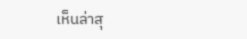เห็นล่าสุ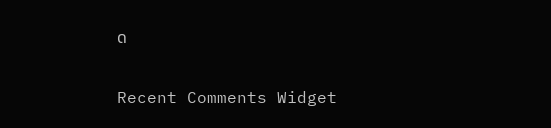ด

Recent Comments Widget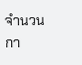จำนวนกา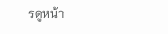รดูหน้า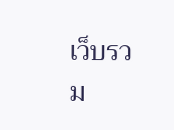เว็บรวม